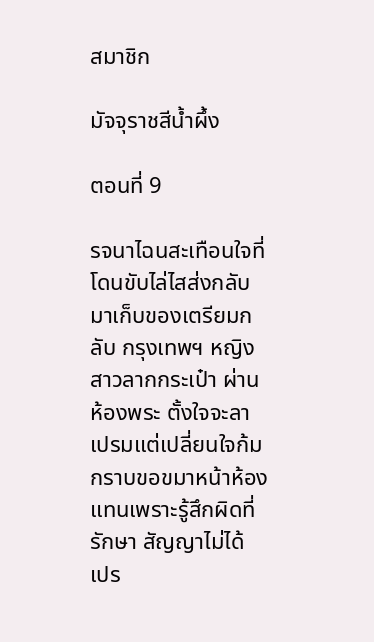สมาชิก

มัจจุราชสีน้ำผึ้ง

ตอนที่ 9

รจนาไฉนสะเทือนใจที่โดนขับไล่ไสส่งกลับมาเก็บของเตรียมกลับ กรุงเทพฯ หญิงสาวลากกระเป๋า ผ่านห้องพระ ตั้งใจจะลาเปรมแต่เปลี่ยนใจก้มกราบขอขมาหน้าห้องแทนเพราะรู้สึกผิดที่รักษา สัญญาไม่ได้ เปร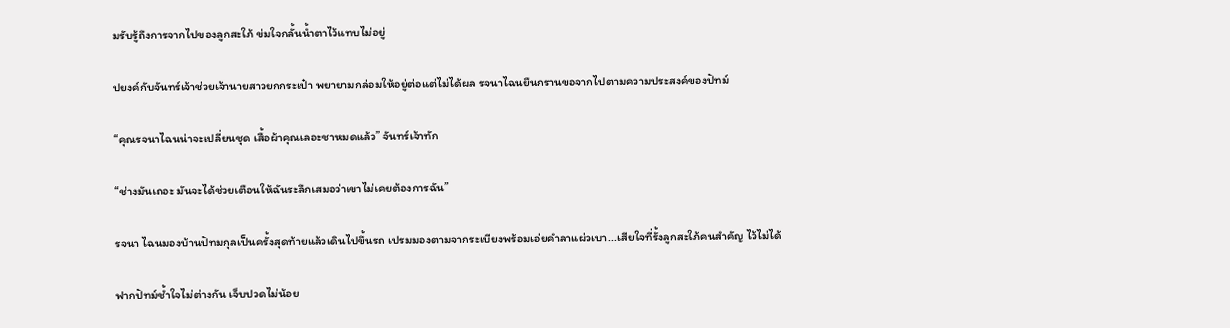มรับรู้ถึงการจากไปของลูกสะใภ้ ข่มใจกลั้นน้ำตาไว้แทบไม่อยู่

ปยงค์กับจันทร์เจ้าช่วยเจ้านายสาวยกกระเป๋า พยายามกล่อมให้อยู่ต่อแต่ไม่ได้ผล รจนาไฉนยืนกรานขอจากไปตามความประสงค์ของปัทม์

“คุณรจนาไฉนน่าจะเปลี่ยนชุด เสื้อผ้าคุณเลอะชาหมดแล้ว” จันทร์เจ้าทัก

“ช่างมันเถอะ มันจะได้ช่วยเตือนให้ฉันระลึกเสมอว่าเขาไม่เคยต้องการฉัน”

รจนา ไฉนมองบ้านปัทมกุลเป็นครั้งสุดท้ายแล้วเดินไปขึ้นรถ เปรมมองตามจากระเบียงพร้อมเอ่ยคำลาแผ่วเบา...เสียใจที่รั้งลูกสะใภ้คนสำคัญ ไว้ไม่ได้

ฟากปัทม์ช้ำใจไม่ต่างกัน เจ็บปวดไม่น้อย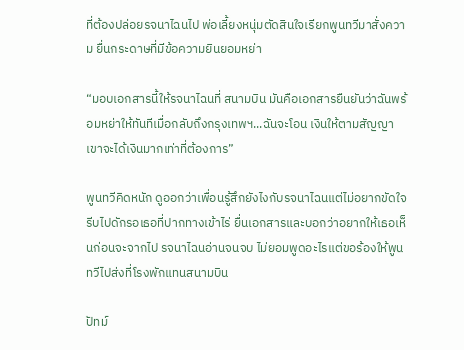ที่ต้องปล่อยรจนาไฉนไป พ่อเลี้ยงหนุ่มตัดสินใจเรียกพูนทวีมาสั่งความ ยื่นกระดาษที่มีข้อความยินยอมหย่า

“มอบเอกสารนี้ให้รจนาไฉนที่ สนามบิน มันคือเอกสารยืนยันว่าฉันพร้อมหย่าให้ทันทีเมื่อกลับถึงกรุงเทพฯ...ฉันจะโอน เงินให้ตามสัญญา เขาจะได้เงินมากเท่าที่ต้องการ”

พูนทวีคิดหนัก ดูออกว่าเพื่อนรู้สึกยังไงกับรจนาไฉนแต่ไม่อยากขัดใจ รีบไปดักรอเธอที่ปากทางเข้าไร่ ยื่นเอกสารและบอกว่าอยากให้เธอเห็นก่อนจะจากไป รจนาไฉนอ่านจนจบ ไม่ยอมพูดอะไรแต่ขอร้องให้พูนทวีไปส่งที่โรงพักแทนสนามบิน

ปัทม์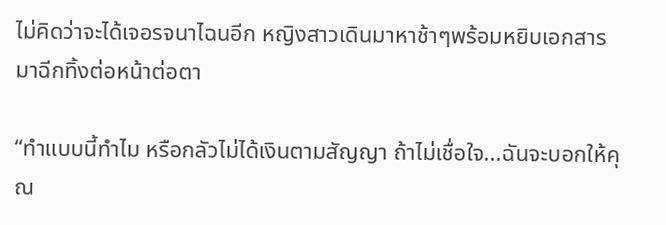ไม่คิดว่าจะได้เจอรจนาไฉนอีก หญิงสาวเดินมาหาช้าๆพร้อมหยิบเอกสารมาฉีกทิ้งต่อหน้าต่อตา

“ทำแบบนี้ทำไม หรือกลัวไม่ได้เงินตามสัญญา ถ้าไม่เชื่อใจ...ฉันจะบอกให้คุณ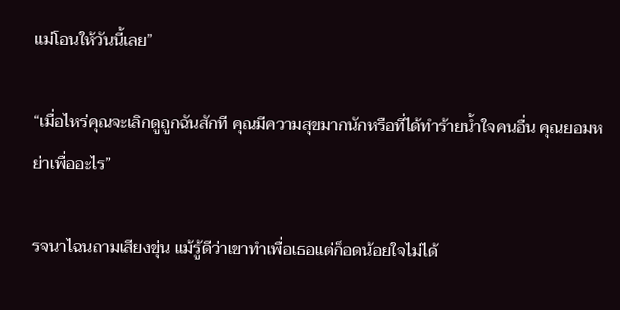แม่โอนให้วันนี้เลย”

“เมื่อไหร่คุณจะเลิกดูถูกฉันสักที คุณมีความสุขมากนักหรือที่ได้ทำร้ายน้ำใจคนอื่น คุณยอมหย่าเพื่ออะไร”

รจนาไฉนถามเสียงขุ่น แม้รู้ดีว่าเขาทำเพื่อเธอแต่ก็อดน้อยใจไม่ได้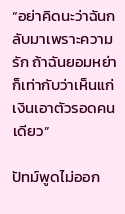“อย่าคิดนะว่าฉันกลับมาเพราะความรัก ถ้าฉันยอมหย่าก็เท่ากับว่าเห็นแก่เงินเอาตัวรอดคนเดียว”

ปัทม์พูดไม่ออก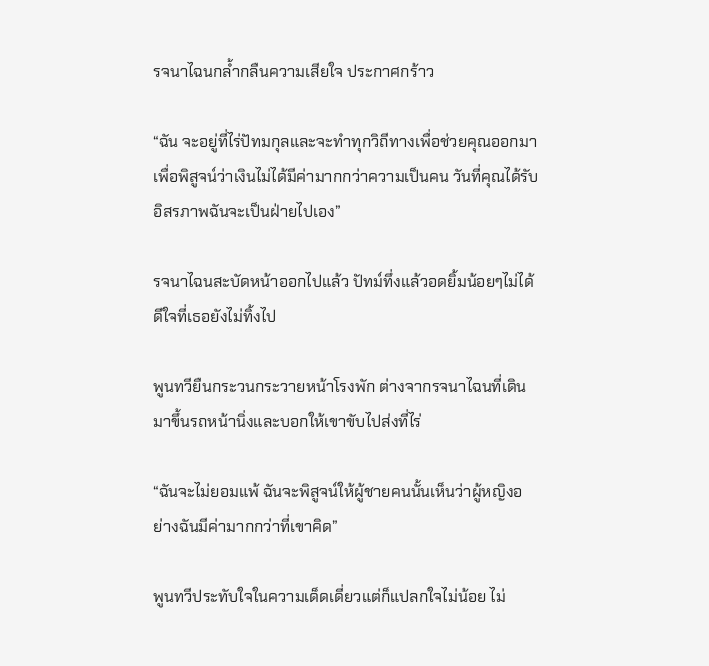รจนาไฉนกล้ำกลืนความเสียใจ ประกาศกร้าว

“ฉัน จะอยู่ที่ไร่ปัทมกุลและจะทำทุกวิถีทางเพื่อช่วยคุณออกมา เพื่อพิสูจน์ว่าเงินไม่ได้มีค่ามากกว่าความเป็นคน วันที่คุณได้รับอิสรภาพฉันจะเป็นฝ่ายไปเอง”

รจนาไฉนสะบัดหน้าออกไปแล้ว ปัทม์ทึ่งแล้วอดยิ้มน้อยๆไม่ได้ ดีใจที่เธอยังไม่ทิ้งไป

พูนทวียืนกระวนกระวายหน้าโรงพัก ต่างจากรจนาไฉนที่เดินมาขึ้นรถหน้านิ่งและบอกให้เขาขับไปส่งที่ไร่

“ฉันจะไม่ยอมแพ้ ฉันจะพิสูจน์ให้ผู้ชายคนนั้นเห็นว่าผู้หญิงอย่างฉันมีค่ามากกว่าที่เขาคิด”

พูนทวีประทับใจในความเด็ดเดี่ยวแต่ก็แปลกใจไม่น้อย ไม่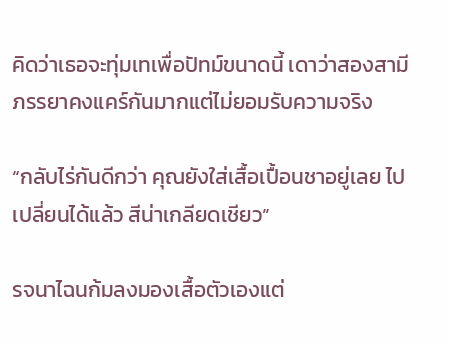คิดว่าเธอจะทุ่มเทเพื่อปัทม์ขนาดนี้ เดาว่าสองสามีภรรยาคงแคร์กันมากแต่ไม่ยอมรับความจริง

“กลับไร่กันดีกว่า คุณยังใส่เสื้อเปื้อนชาอยู่เลย ไปเปลี่ยนได้แล้ว สีน่าเกลียดเชียว”

รจนาไฉนก้มลงมองเสื้อตัวเองแต่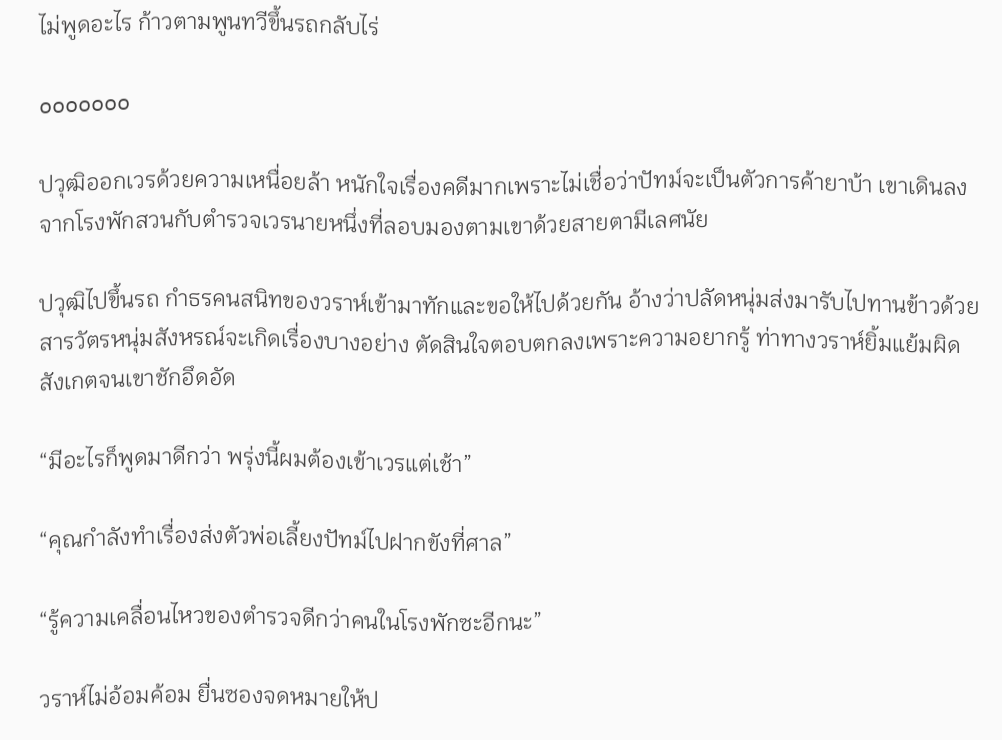ไม่พูดอะไร ก้าวตามพูนทวีขึ้นรถกลับไร่

ooooooo

ปวุฒิออกเวรด้วยความเหนื่อยล้า หนักใจเรื่องคดีมากเพราะไม่เชื่อว่าปัทม์จะเป็นตัวการค้ายาบ้า เขาเดินลงจากโรงพักสวนกับตำรวจเวรนายหนึ่งที่ลอบมองตามเขาด้วยสายตามีเลศนัย

ปวุฒิไปขึ้นรถ กำธรคนสนิทของวราห์เข้ามาทักและขอให้ไปด้วยกัน อ้างว่าปลัดหนุ่มส่งมารับไปทานข้าวด้วย สารวัตรหนุ่มสังหรณ์จะเกิดเรื่องบางอย่าง ตัดสินใจตอบตกลงเพราะความอยากรู้ ท่าทางวราห์ยิ้มแย้มผิดสังเกตจนเขาชักอึดอัด

“มีอะไรก็พูดมาดีกว่า พรุ่งนี้ผมต้องเข้าเวรแต่เช้า”

“คุณกำลังทำเรื่องส่งตัวพ่อเลี้ยงปัทม์ไปฝากขังที่ศาล”

“รู้ความเคลื่อนไหวของตำรวจดีกว่าคนในโรงพักซะอีกนะ”

วราห์ไม่อ้อมค้อม ยื่นซองจดหมายให้ป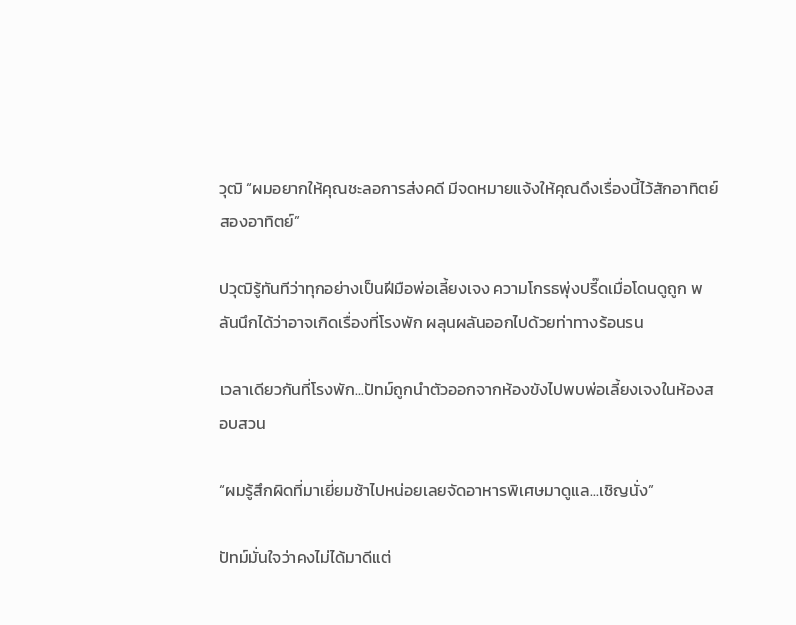วุฒิ “ผมอยากให้คุณชะลอการส่งคดี มีจดหมายแจ้งให้คุณดึงเรื่องนี้ไว้สักอาทิตย์สองอาทิตย์”

ปวุฒิรู้ทันทีว่าทุกอย่างเป็นฝีมือพ่อเลี้ยงเจง ความโกรธพุ่งปรี๊ดเมื่อโดนดูถูก พลันนึกได้ว่าอาจเกิดเรื่องที่โรงพัก ผลุนผลันออกไปด้วยท่าทางร้อนรน

เวลาเดียวกันที่โรงพัก...ปัทม์ถูกนำตัวออกจากห้องขังไปพบพ่อเลี้ยงเจงในห้องสอบสวน

“ผมรู้สึกผิดที่มาเยี่ยมช้าไปหน่อยเลยจัดอาหารพิเศษมาดูแล...เชิญนั่ง”

ปัทม์มั่นใจว่าคงไม่ได้มาดีแต่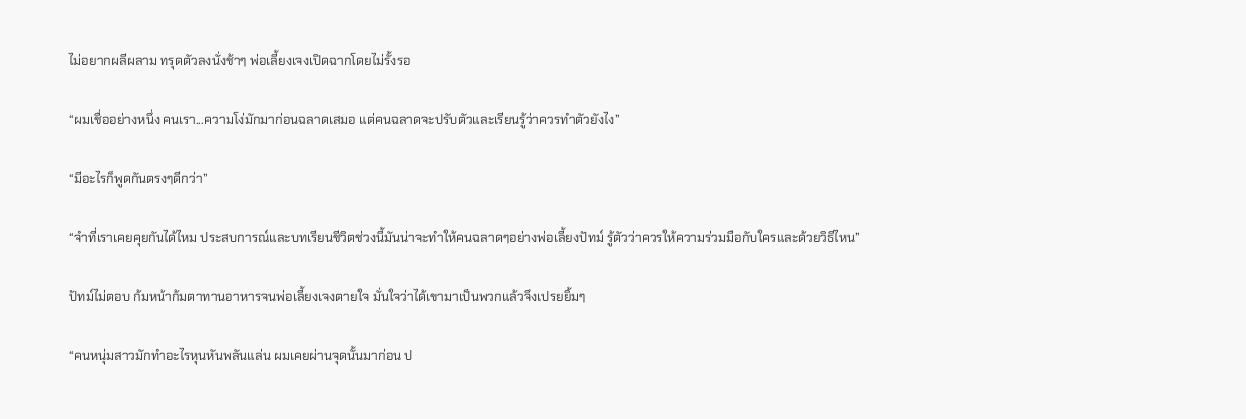ไม่อยากผลีผลาม ทรุดตัวลงนั่งช้าๆ พ่อเลี้ยงเจงเปิดฉากโดยไม่รั้งรอ

“ผมเชื่ออย่างหนึ่ง คนเรา...ความโง่มักมาก่อนฉลาดเสมอ แต่คนฉลาดจะปรับตัวและเรียนรู้ว่าควรทำตัวยังไง”

“มีอะไรก็พูดกันตรงๆดีกว่า”

“จำที่เราเคยคุยกันได้ไหม ประสบการณ์และบทเรียนชีวิตช่วงนี้มันน่าจะทำให้คนฉลาดๆอย่างพ่อเลี้ยงปัทม์ รู้ตัวว่าควรให้ความร่วมมือกับใครและด้วยวิธีไหน”

ปัทม์ไม่ตอบ ก้มหน้าก้มตาทานอาหารจนพ่อเลี้ยงเจงตายใจ มั่นใจว่าได้เขามาเป็นพวกแล้วจึงเปรยยิ้มๆ

“คนหนุ่มสาวมักทำอะไรหุนหันพลันแล่น ผมเคยผ่านจุดนั้นมาก่อน ป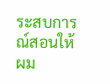ระสบการณ์สอนให้ผม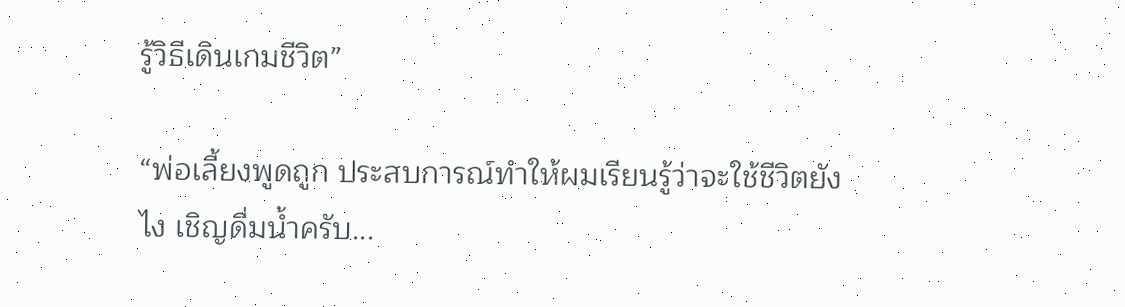รู้วิธีเดินเกมชีวิต”

“พ่อเลี้ยงพูดถูก ประสบการณ์ทำให้ผมเรียนรู้ว่าจะใช้ชีวิตยังไง เชิญดื่มน้ำครับ...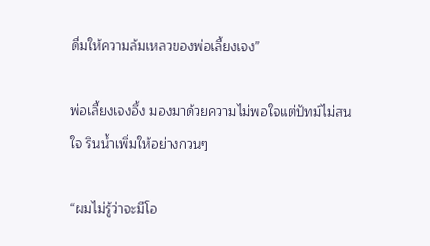ดื่มให้ความล้มเหลวของพ่อเลี้ยงเจง”

พ่อเลี้ยงเจงอึ้ง มองมาด้วยความไม่พอใจแต่ปัทม์ไม่สนใจ รินน้ำเพิ่มให้อย่างกวนๆ

“ผมไม่รู้ว่าจะมีโอ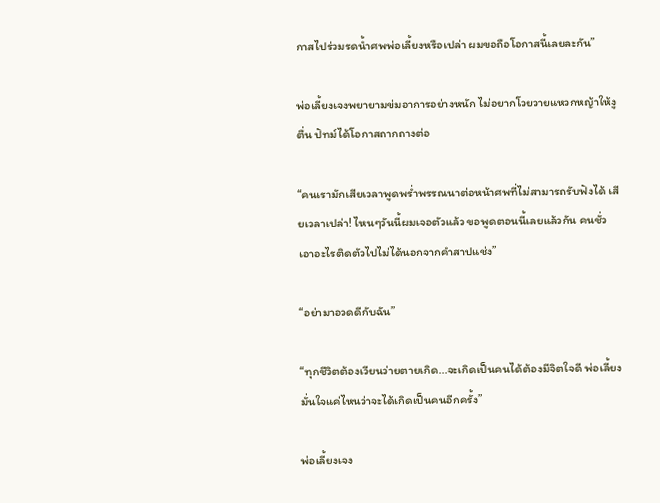กาสไปร่วมรดน้ำศพพ่อเลี้ยงหรือเปล่า ผมขอถือโอกาสนี้เลยละกัน”

พ่อเลี้ยงเจงพยายามข่มอาการอย่างหนัก ไม่อยากโวยวายแหวกหญ้าให้งูตื่น ปัทม์ได้โอกาสถากถางต่อ

“คนเรามักเสียเวลาพูดพร่ำพรรณนาต่อหน้าศพที่ไม่สามารถรับฟังได้ เสียเวลาเปล่า! ไหนๆวันนี้ผมเจอตัวแล้ว ขอพูดตอนนี้เลยแล้วกัน คนชั่วเอาอะไรติดตัวไปไม่ได้นอกจากคำสาปแช่ง”

“อย่ามาอวดดีกับฉัน”

“ทุกชีวิตต้องเวียนว่ายตายเกิด...จะเกิดเป็นคนได้ต้องมีจิตใจดี พ่อเลี้ยงมั่นใจแค่ไหนว่าจะได้เกิดเป็นคนอีกครั้ง”

พ่อเลี้ยงเจง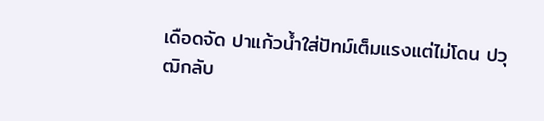เดือดจัด ปาแก้วน้ำใส่ปัทม์เต็มแรงแต่ไม่โดน ปวุฒิกลับ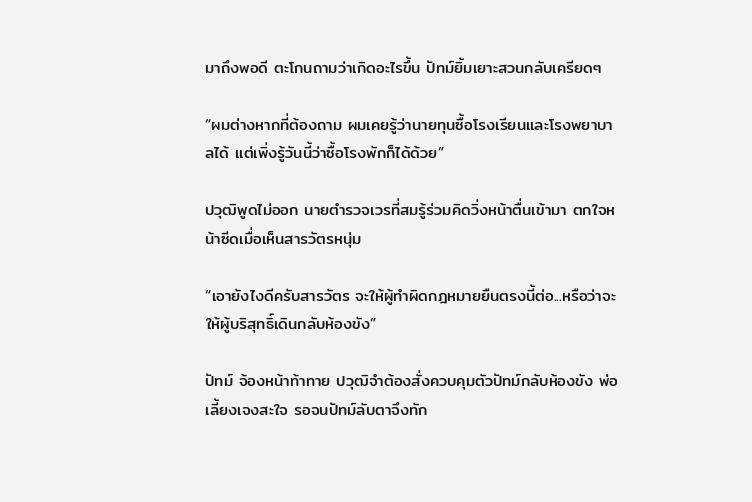มาถึงพอดี ตะโกนถามว่าเกิดอะไรขึ้น ปัทม์ยิ้มเยาะสวนกลับเครียดๆ

“ผมต่างหากที่ต้องถาม ผมเคยรู้ว่านายทุนซื้อโรงเรียนและโรงพยาบาลได้ แต่เพิ่งรู้วันนี้ว่าซื้อโรงพักก็ได้ด้วย”

ปวุฒิพูดไม่ออก นายตำรวจเวรที่สมรู้ร่วมคิดวิ่งหน้าตื่นเข้ามา ตกใจหน้าซีดเมื่อเห็นสารวัตรหนุ่ม

“เอายังไงดีครับสารวัตร จะให้ผู้ทำผิดกฎหมายยืนตรงนี้ต่อ...หรือว่าจะให้ผู้บริสุทธิ์เดินกลับห้องขัง”

ปัทม์ จ้องหน้าท้าทาย ปวุฒิจำต้องสั่งควบคุมตัวปัทม์กลับห้องขัง พ่อเลี้ยงเจงสะใจ รอจนปัทม์ลับตาจึงทัก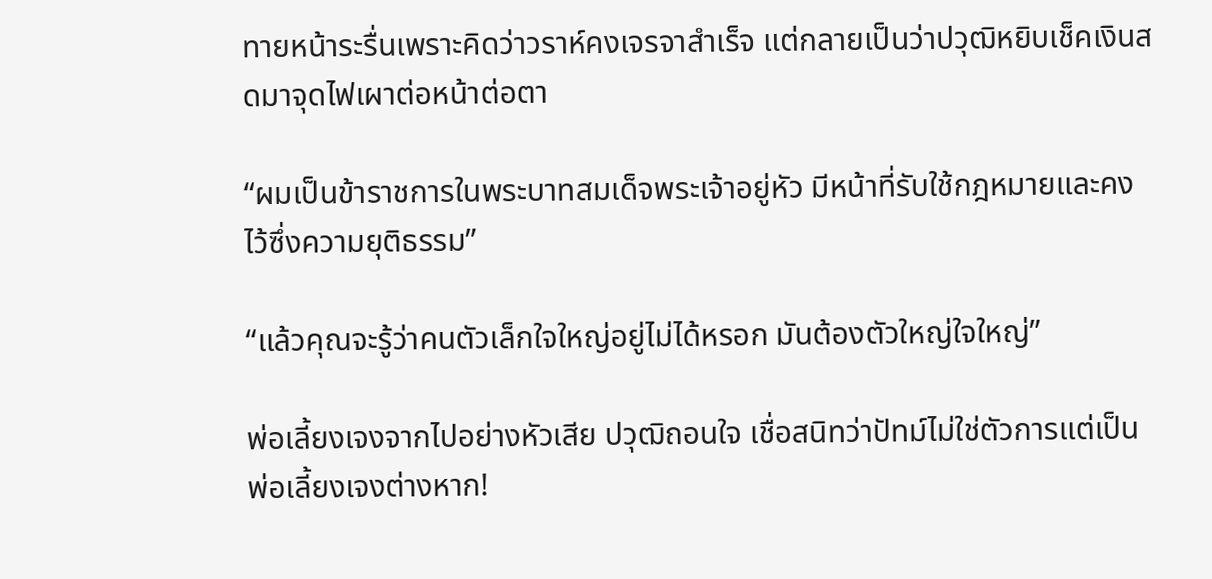ทายหน้าระรื่นเพราะคิดว่าวราห์คงเจรจาสำเร็จ แต่กลายเป็นว่าปวุฒิหยิบเช็คเงินสดมาจุดไฟเผาต่อหน้าต่อตา

“ผมเป็นข้าราชการในพระบาทสมเด็จพระเจ้าอยู่หัว มีหน้าที่รับใช้กฎหมายและคงไว้ซึ่งความยุติธรรม”

“แล้วคุณจะรู้ว่าคนตัวเล็กใจใหญ่อยู่ไม่ได้หรอก มันต้องตัวใหญ่ใจใหญ่”

พ่อเลี้ยงเจงจากไปอย่างหัวเสีย ปวุฒิถอนใจ เชื่อสนิทว่าปัทม์ไม่ใช่ตัวการแต่เป็นพ่อเลี้ยงเจงต่างหาก!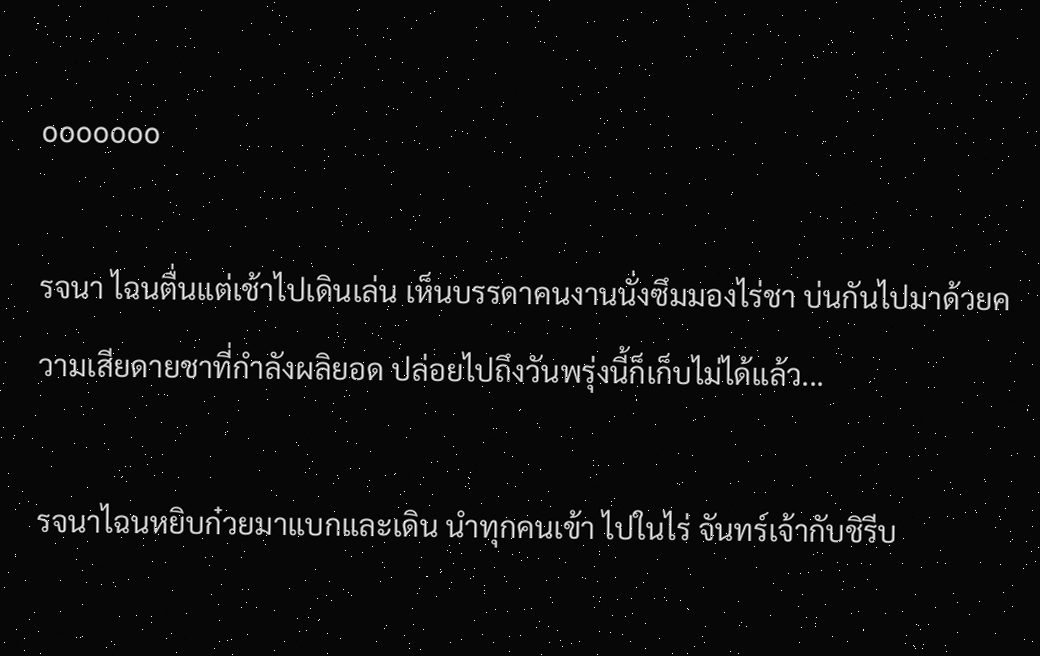ooooooo

รจนา ไฉนตื่นแต่เช้าไปเดินเล่น เห็นบรรดาคนงานนั่งซึมมองไร่ชา บ่นกันไปมาด้วยความเสียดายชาที่กำลังผลิยอด ปล่อยไปถึงวันพรุ่งนี้ก็เก็บไม่ได้แล้ว...

รจนาไฉนหยิบก๋วยมาแบกและเดิน นำทุกคนเข้า ไปในไร่ จันทร์เจ้ากับชิรีบ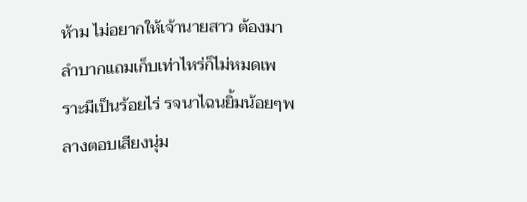ห้าม ไม่อยากให้เจ้านายสาว ต้องมาลำบากแถมเก็บเท่าไหร่ก็ไม่หมดเพราะมีเป็นร้อยไร่ รจนาไฉนยิ้มน้อยๆพลางตอบเสียงนุ่ม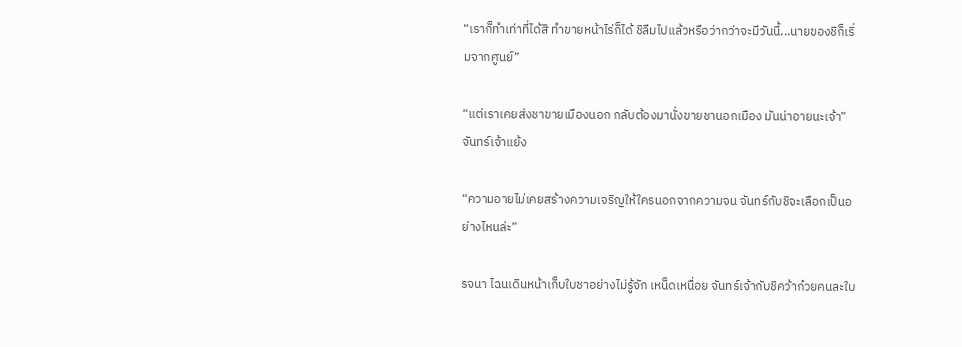“เราก็ทำเท่าที่ได้สิ ทำขายหน้าไร่ก็ได้ ชิลืมไปแล้วหรือว่ากว่าจะมีวันนี้...นายของชิก็เริ่มจากศูนย์”

“แต่เราเคยส่งชาขายเมืองนอก กลับต้องมานั่งขายชานอกเมือง มันน่าอายนะเจ้า” จันทร์เจ้าแย้ง

“ความอายไม่เคยสร้างความเจริญให้ใครนอกจากความจน จันทร์กับชิจะเลือกเป็นอย่างไหนล่ะ”

รจนา ไฉนเดินหน้าเก็บใบชาอย่างไม่รู้จัก เหน็ดเหนื่อย จันทร์เจ้ากับชิคว้าก๋วยคนละใบ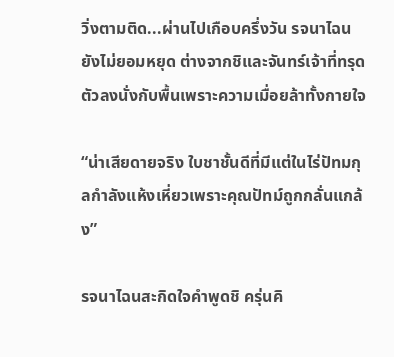วิ่งตามติด...ผ่านไปเกือบครึ่งวัน รจนาไฉนยังไม่ยอมหยุด ต่างจากชิและจันทร์เจ้าที่ทรุดตัวลงนั่งกับพื้นเพราะความเมื่อยล้าทั้งกายใจ

“น่าเสียดายจริง ใบชาชั้นดีที่มีแต่ในไร่ปัทมกุลกำลังแห้งเหี่ยวเพราะคุณปัทม์ถูกกลั่นแกล้ง”

รจนาไฉนสะกิดใจคำพูดชิ ครุ่นคิ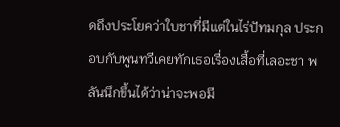ดถึงประโยคว่าใบชาที่มีแต่ในไร่ปัทมกุล ประกอบกับพูนทวีเคยทักเธอเรื่องเสื้อที่เลอะชา พลันนึกขึ้นได้ว่าน่าจะพอมี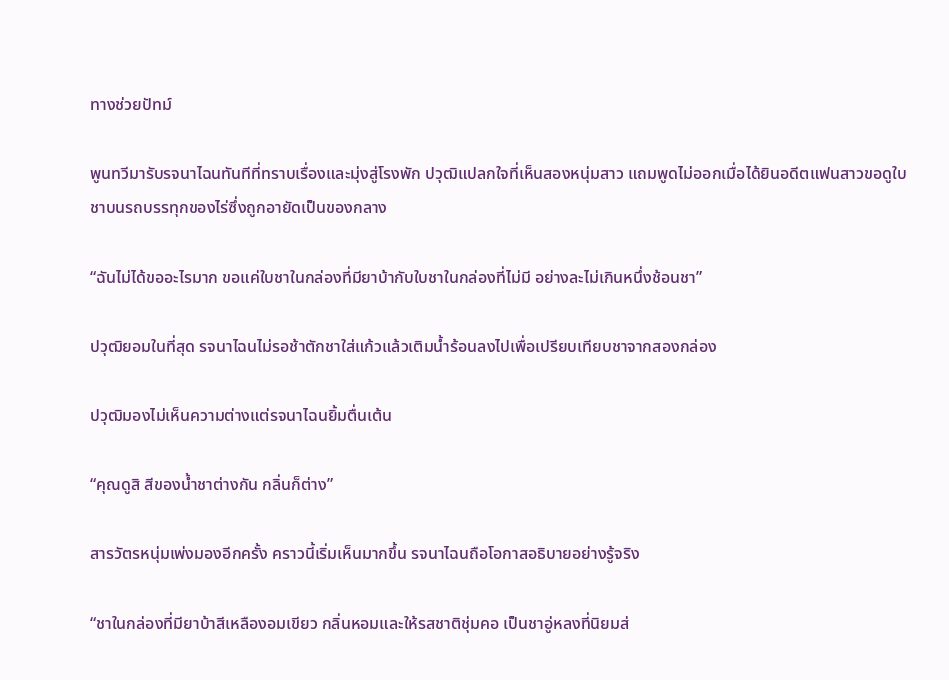ทางช่วยปัทม์

พูนทวีมารับรจนาไฉนทันทีที่ทราบเรื่องและมุ่งสู่โรงพัก ปวุฒิแปลกใจที่เห็นสองหนุ่มสาว แถมพูดไม่ออกเมื่อได้ยินอดีตแฟนสาวขอดูใบชาบนรถบรรทุกของไร่ซึ่งถูกอายัดเป็นของกลาง

“ฉันไม่ได้ขออะไรมาก ขอแค่ใบชาในกล่องที่มียาบ้ากับใบชาในกล่องที่ไม่มี อย่างละไม่เกินหนึ่งช้อนชา”

ปวุฒิยอมในที่สุด รจนาไฉนไม่รอช้าตักชาใส่แก้วแล้วเติมน้ำร้อนลงไปเพื่อเปรียบเทียบชาจากสองกล่อง

ปวุฒิมองไม่เห็นความต่างแต่รจนาไฉนยิ้มตื่นเต้น

“คุณดูสิ สีของน้ำชาต่างกัน กลิ่นก็ต่าง”

สารวัตรหนุ่มเพ่งมองอีกครั้ง คราวนี้เริ่มเห็นมากขึ้น รจนาไฉนถือโอกาสอธิบายอย่างรู้จริง

“ชาในกล่องที่มียาบ้าสีเหลืองอมเขียว กลิ่นหอมและให้รสชาติชุ่มคอ เป็นชาอู่หลงที่นิยมส่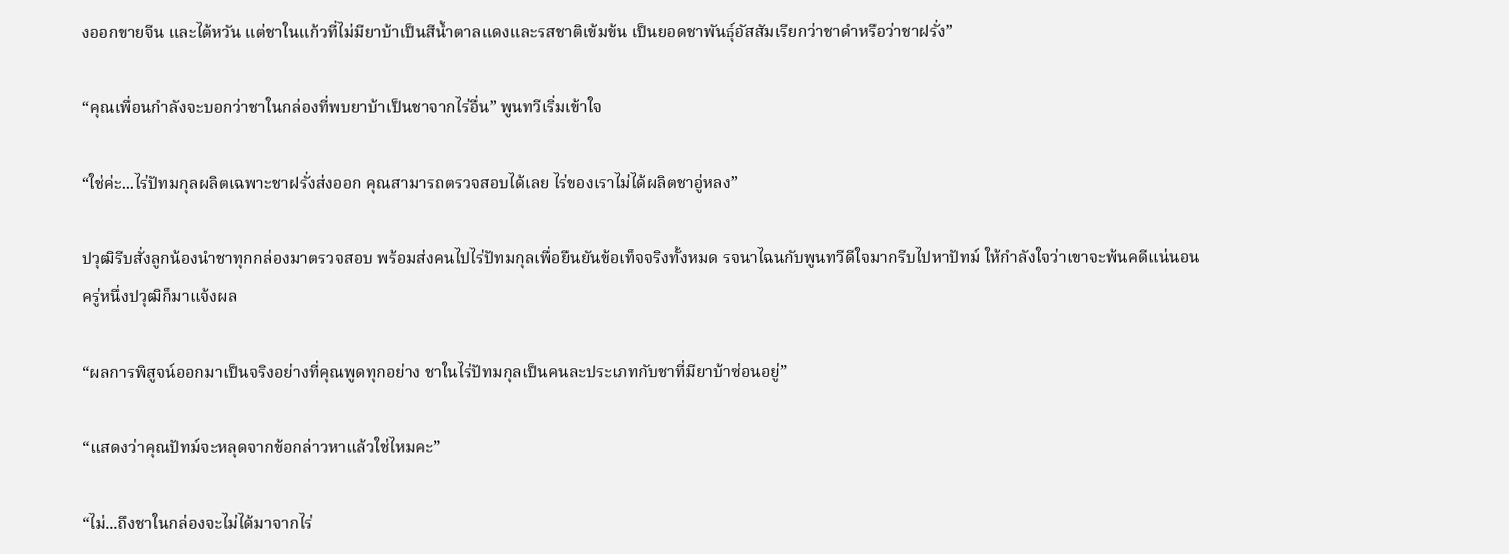งออกขายจีน และไต้หวัน แต่ชาในแก้วที่ไม่มียาบ้าเป็นสีน้ำตาลแดงและรสชาติเข้มข้น เป็นยอดชาพันธุ์อัสสัมเรียกว่าชาดำหรือว่าชาฝรั่ง”

“คุณเพื่อนกำลังจะบอกว่าชาในกล่องที่พบยาบ้าเป็นชาจากไร่อื่น” พูนทวีเริ่มเข้าใจ

“ใช่ค่ะ...ไร่ปัทมกุลผลิตเฉพาะชาฝรั่งส่งออก คุณสามารถตรวจสอบได้เลย ไร่ของเราไม่ได้ผลิตชาอู่หลง”

ปวุฒิรีบสั่งลูกน้องนำชาทุกกล่องมาตรวจสอบ พร้อมส่งคนไปไร่ปัทมกุลเพื่อยืนยันข้อเท็จจริงทั้งหมด รจนาไฉนกับพูนทวีดีใจมากรีบไปหาปัทม์ ให้กำลังใจว่าเขาจะพ้นคดีแน่นอน ครู่หนึ่งปวุฒิก็มาแจ้งผล

“ผลการพิสูจน์ออกมาเป็นจริงอย่างที่คุณพูดทุกอย่าง ชาในไร่ปัทมกุลเป็นคนละประเภทกับชาที่มียาบ้าซ่อนอยู่”

“แสดงว่าคุณปัทม์จะหลุดจากข้อกล่าวหาแล้วใช่ไหมคะ”

“ไม่...ถึงชาในกล่องจะไม่ได้มาจากไร่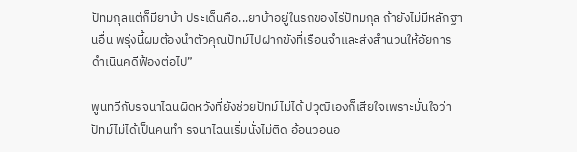ปัทมกุลแต่ก็มียาบ้า ประเด็นคือ...ยาบ้าอยู่ในรถของไร่ปัทมกุล ถ้ายังไม่มีหลักฐานอื่น พรุ่งนี้ผมต้องนำตัวคุณปัทม์ไปฝากขังที่เรือนจำและส่งสำนวนให้อัยการดำเนินคดีฟ้องต่อไป”

พูนทวีกับรจนาไฉนผิดหวังที่ยังช่วยปัทม์ไม่ได้ ปวุฒิเองก็เสียใจเพราะมั่นใจว่าปัทม์ไม่ได้เป็นคนทำ รจนาไฉนเริ่มนั่งไม่ติด อ้อนวอนอ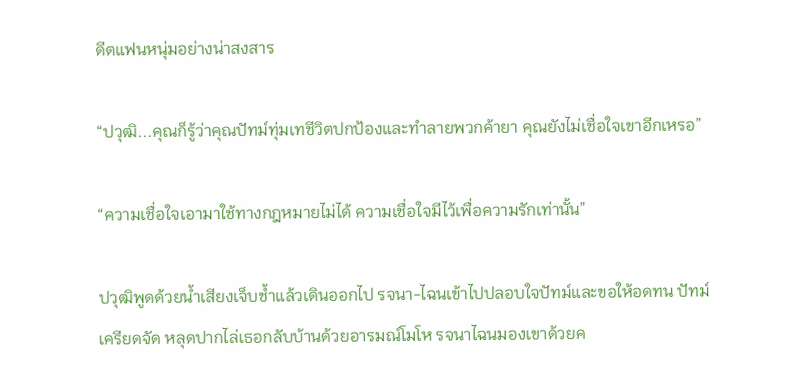ดีตแฟนหนุ่มอย่างน่าสงสาร

“ปวุฒิ...คุณก็รู้ว่าคุณปัทม์ทุ่มเทชีวิตปกป้องและทำลายพวกค้ายา คุณยังไม่เชื่อใจเขาอีกเหรอ”

“ความเชื่อใจเอามาใช้ทางกฎหมายไม่ได้ ความเชื่อใจมีไว้เพื่อความรักเท่านั้น”

ปวุฒิพูดด้วยน้ำเสียงเจ็บช้ำแล้วเดินออกไป รจนา-ไฉนเข้าไปปลอบใจปัทม์และขอให้อดทน ปัทม์เครียดจัด หลุดปากไล่เธอกลับบ้านด้วยอารมณ์โมโห รจนาไฉนมองเขาด้วยค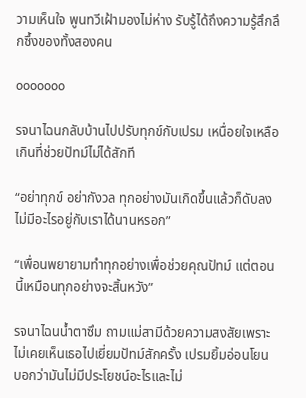วามเห็นใจ พูนทวีเฝ้ามองไม่ห่าง รับรู้ได้ถึงความรู้สึกลึกซึ้งของทั้งสองคน

ooooooo

รจนาไฉนกลับบ้านไปปรับทุกข์กับเปรม เหนื่อยใจเหลือเกินที่ช่วยปัทม์ไม่ได้สักที

“อย่าทุกข์ อย่ากังวล ทุกอย่างมันเกิดขึ้นแล้วก็ดับลง ไม่มีอะไรอยู่กับเราได้นานหรอก”

“เพื่อนพยายามทำทุกอย่างเพื่อช่วยคุณปัทม์ แต่ตอนนี้เหมือนทุกอย่างจะสิ้นหวัง”

รจนาไฉนน้ำตาซึม ถามแม่สามีด้วยความสงสัยเพราะไม่เคยเห็นเธอไปเยี่ยมปัทม์สักครั้ง เปรมยิ้มอ่อนโยน บอกว่ามันไม่มีประโยชน์อะไรและไม่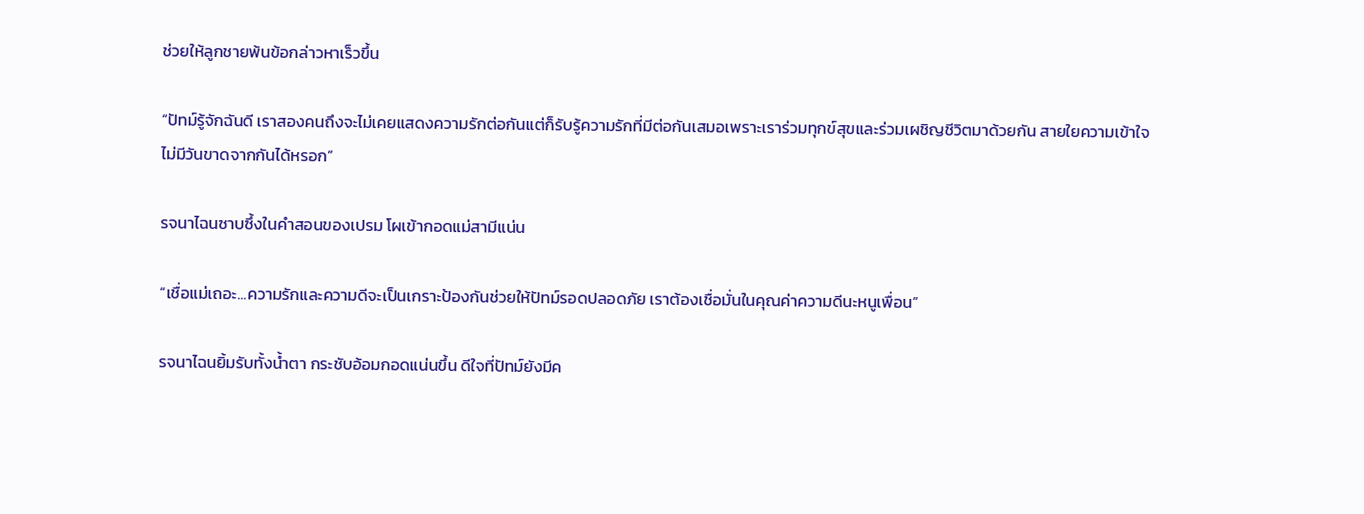ช่วยให้ลูกชายพ้นข้อกล่าวหาเร็วขึ้น

“ปัทม์รู้จักฉันดี เราสองคนถึงจะไม่เคยแสดงความรักต่อกันแต่ก็รับรู้ความรักที่มีต่อกันเสมอเพราะเราร่วมทุกข์สุขและร่วมเผชิญชีวิตมาด้วยกัน สายใยความเข้าใจไม่มีวันขาดจากกันได้หรอก”

รจนาไฉนซาบซึ้งในคำสอนของเปรม โผเข้ากอดแม่สามีแน่น

“เชื่อแม่เถอะ...ความรักและความดีจะเป็นเกราะป้องกันช่วยให้ปัทม์รอดปลอดภัย เราต้องเชื่อมั่นในคุณค่าความดีนะหนูเพื่อน”

รจนาไฉนยิ้มรับทั้งน้ำตา กระชับอ้อมกอดแน่นขึ้น ดีใจที่ปัทม์ยังมีค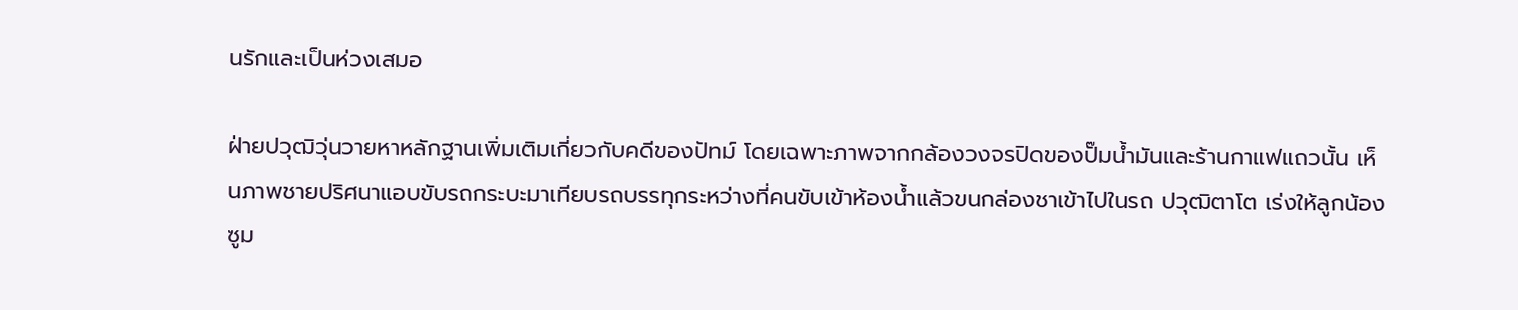นรักและเป็นห่วงเสมอ

ฝ่ายปวุฒิวุ่นวายหาหลักฐานเพิ่มเติมเกี่ยวกับคดีของปัทม์ โดยเฉพาะภาพจากกล้องวงจรปิดของปั๊มน้ำมันและร้านกาแฟแถวนั้น เห็นภาพชายปริศนาแอบขับรถกระบะมาเทียบรถบรรทุกระหว่างที่คนขับเข้าห้องน้ำแล้วขนกล่องชาเข้าไปในรถ ปวุฒิตาโต เร่งให้ลูกน้องซูม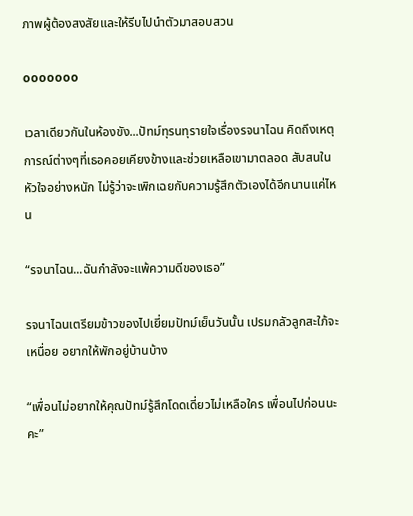ภาพผู้ต้องสงสัยและให้รีบไปนำตัวมาสอบสวน

ooooooo

เวลาเดียวกันในห้องขัง...ปัทม์ทุรนทุรายใจเรื่องรจนาไฉน คิดถึงเหตุการณ์ต่างๆที่เธอคอยเคียงข้างและช่วยเหลือเขามาตลอด สับสนในหัวใจอย่างหนัก ไม่รู้ว่าจะเพิกเฉยกับความรู้สึกตัวเองได้อีกนานแค่ไหน

“รจนาไฉน...ฉันกำลังจะแพ้ความดีของเธอ”

รจนาไฉนเตรียมข้าวของไปเยี่ยมปัทม์เย็นวันนั้น เปรมกลัวลูกสะใภ้จะเหนื่อย อยากให้พักอยู่บ้านบ้าง

“เพื่อนไม่อยากให้คุณปัทม์รู้สึกโดดเดี่ยวไม่เหลือใคร เพื่อนไปก่อนนะคะ”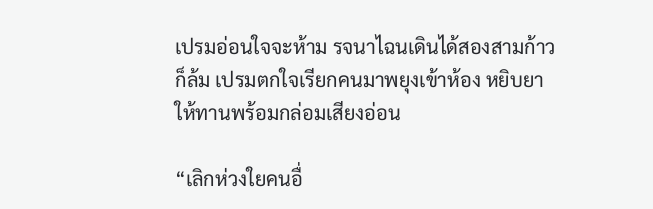เปรมอ่อนใจจะห้าม รจนาไฉนเดินได้สองสามก้าวก็ล้ม เปรมตกใจเรียกคนมาพยุงเข้าห้อง หยิบยาให้ทานพร้อมกล่อมเสียงอ่อน

“เลิกห่วงใยคนอื่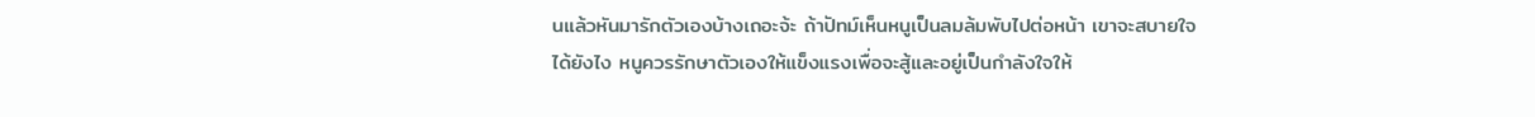นแล้วหันมารักตัวเองบ้างเถอะจ้ะ ถ้าปัทม์เห็นหนูเป็นลมล้มพับไปต่อหน้า เขาจะสบายใจได้ยังไง หนูควรรักษาตัวเองให้แข็งแรงเพื่อจะสู้และอยู่เป็นกำลังใจให้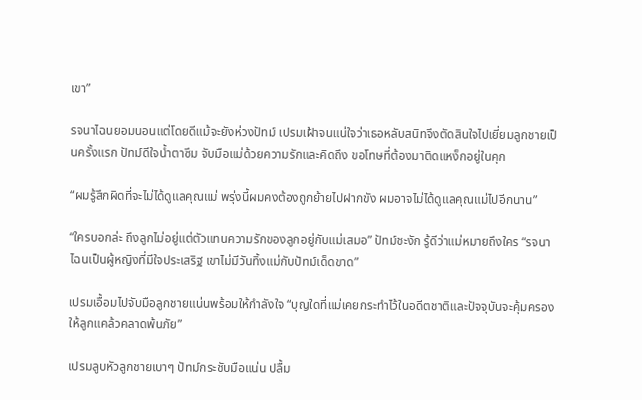เขา”

รจนาไฉนยอมนอนแต่โดยดีแม้จะยังห่วงปัทม์ เปรมเฝ้าจนแน่ใจว่าเธอหลับสนิทจึงตัดสินใจไปเยี่ยมลูกชายเป็นครั้งแรก ปัทม์ดีใจน้ำตาซึม จับมือแม่ด้วยความรักและคิดถึง ขอโทษที่ต้องมาติดแหง็กอยู่ในคุก

“ผมรู้สึกผิดที่จะไม่ได้ดูแลคุณแม่ พรุ่งนี้ผมคงต้องถูกย้ายไปฝากขัง ผมอาจไม่ได้ดูแลคุณแม่ไปอีกนาน”

“ใครบอกล่ะ ถึงลูกไม่อยู่แต่ตัวแทนความรักของลูกอยู่กับแม่เสมอ” ปัทม์ชะงัก รู้ดีว่าแม่หมายถึงใคร “รจนาไฉนเป็นผู้หญิงที่มีใจประเสริฐ เขาไม่มีวันทิ้งแม่กับปัทม์เด็ดขาด”

เปรมเอื้อมไปจับมือลูกชายแน่นพร้อมให้กำลังใจ “บุญใดที่แม่เคยกระทำไว้ในอดีตชาติและปัจจุบันจะคุ้มครองให้ลูกแคล้วคลาดพ้นภัย”

เปรมลูบหัวลูกชายเบาๆ ปัทม์กระชับมือแน่น ปลื้ม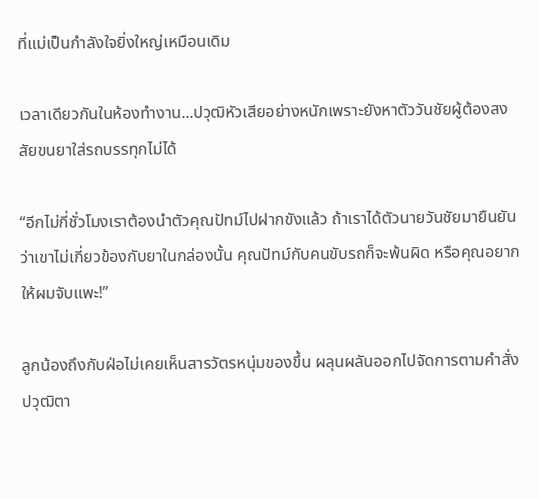ที่แม่เป็นกำลังใจยิ่งใหญ่เหมือนเดิม

เวลาเดียวกันในห้องทำงาน...ปวุฒิหัวเสียอย่างหนักเพราะยังหาตัววันชัยผู้ต้องสงสัยขนยาใส่รถบรรทุกไม่ได้

“อีกไม่กี่ชั่วโมงเราต้องนำตัวคุณปัทม์ไปฝากขังแล้ว ถ้าเราได้ตัวนายวันชัยมายืนยันว่าเขาไม่เกี่ยวข้องกับยาในกล่องนั้น คุณปัทม์กับคนขับรถก็จะพ้นผิด หรือคุณอยากให้ผมจับแพะ!”

ลูกน้องถึงกับฝ่อไม่เคยเห็นสารวัตรหนุ่มของขึ้น ผลุนผลันออกไปจัดการตามคำสั่ง ปวุฒิตา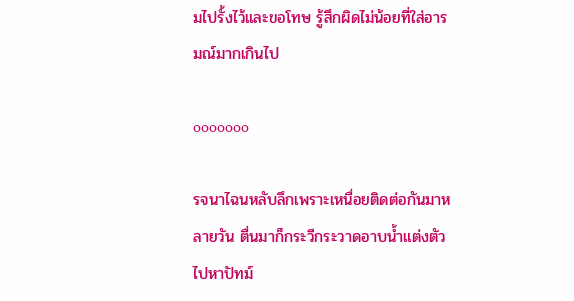มไปรั้งไว้และขอโทษ รู้สึกผิดไม่น้อยที่ใส่อารมณ์มากเกินไป

ooooooo

รจนาไฉนหลับลึกเพราะเหนื่อยติดต่อกันมาหลายวัน ตื่นมาก็กระวีกระวาดอาบน้ำแต่งตัวไปหาปัทม์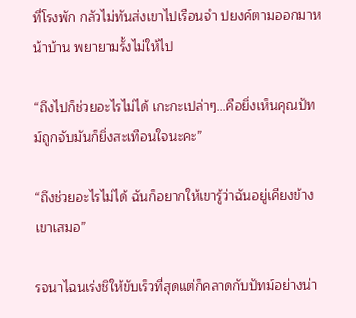ที่โรงพัก กลัวไม่ทันส่งเขาไปเรือนจำ ปยงค์ตามออกมาหน้าบ้าน พยายามรั้งไม่ให้ไป

“ถึงไปก็ช่วยอะไรไม่ได้ เกะกะเปล่าๆ...คือยิ่งเห็นคุณปัทม์ถูกจับมันก็ยิ่งสะเทือนใจนะคะ”

“ถึงช่วยอะไรไม่ได้ ฉันก็อยากให้เขารู้ว่าฉันอยู่เคียงข้างเขาเสมอ”

รจนาไฉนเร่งชิให้ขับเร็วที่สุดแต่ก็คลาดกับปัทม์อย่างน่า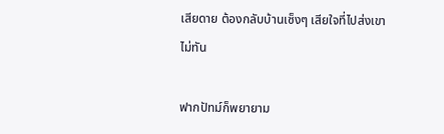เสียดาย ต้องกลับบ้านเซ็งๆ เสียใจที่ไปส่งเขาไม่ทัน

ฟากปัทม์ก็พยายาม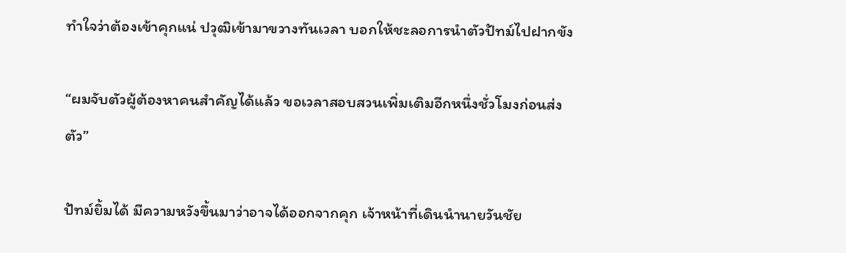ทำใจว่าต้องเข้าคุกแน่ ปวุฒิเข้ามาขวางทันเวลา บอกให้ชะลอการนำตัวปัทม์ไปฝากขัง

“ผมจับตัวผู้ต้องหาคนสำคัญได้แล้ว ขอเวลาสอบสวนเพิ่มเติมอีกหนึ่งชั่วโมงก่อนส่งตัว”

ปัทม์ยิ้มได้ มีความหวังขึ้นมาว่าอาจได้ออกจากคุก เจ้าหน้าที่เดินนำนายวันชัย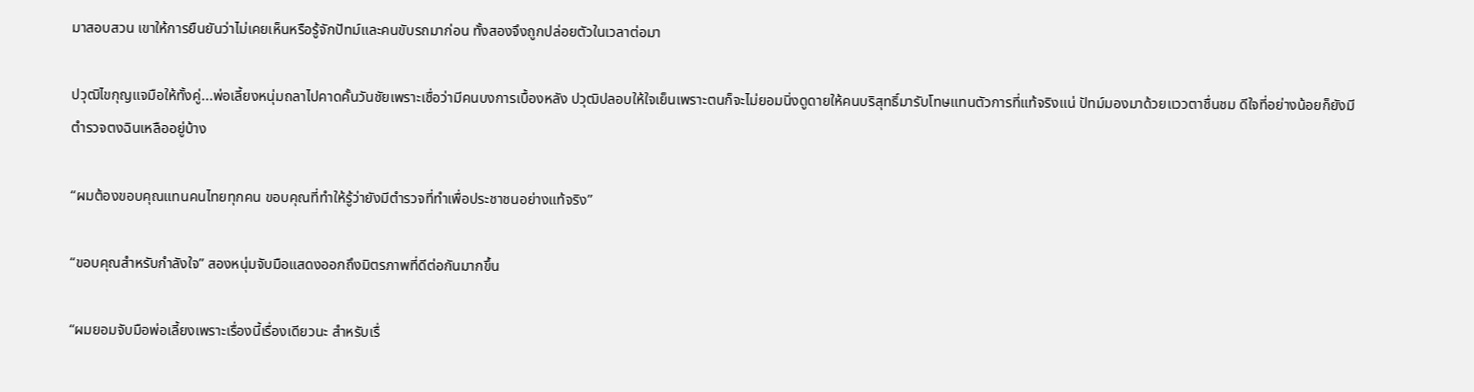มาสอบสวน เขาให้การยืนยันว่าไม่เคยเห็นหรือรู้จักปัทม์และคนขับรถมาก่อน ทั้งสองจึงถูกปล่อยตัวในเวลาต่อมา

ปวุฒิไขกุญแจมือให้ทั้งคู่...พ่อเลี้ยงหนุ่มถลาไปคาดคั้นวันชัยเพราะเชื่อว่ามีคนบงการเบื้องหลัง ปวุฒิปลอบให้ใจเย็นเพราะตนก็จะไม่ยอมนิ่งดูดายให้คนบริสุทธิ์มารับโทษแทนตัวการที่แท้จริงแน่ ปัทม์มองมาด้วยแววตาชื่นชม ดีใจที่อย่างน้อยก็ยังมีตำรวจตงฉินเหลืออยู่บ้าง

“ผมต้องขอบคุณแทนคนไทยทุกคน ขอบคุณที่ทำให้รู้ว่ายังมีตำรวจที่ทำเพื่อประชาชนอย่างแท้จริง”

“ขอบคุณสำหรับกำลังใจ” สองหนุ่มจับมือแสดงออกถึงมิตรภาพที่ดีต่อกันมากขึ้น

“ผมยอมจับมือพ่อเลี้ยงเพราะเรื่องนี้เรื่องเดียวนะ สำหรับเรื่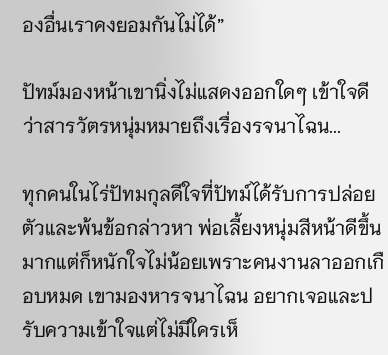องอื่นเราคงยอมกันไม่ได้”

ปัทม์มองหน้าเขานิ่งไม่แสดงออกใดๆ เข้าใจดีว่าสารวัตรหนุ่มหมายถึงเรื่องรจนาไฉน...

ทุกคนในไร่ปัทมกุลดีใจที่ปัทม์ได้รับการปล่อยตัวและพ้นข้อกล่าวหา พ่อเลี้ยงหนุ่มสีหน้าดีขึ้นมากแต่ก็หนักใจไม่น้อยเพราะคนงานลาออกเกือบหมด เขามองหารจนาไฉน อยากเจอและปรับความเข้าใจแต่ไม่มีใครเห็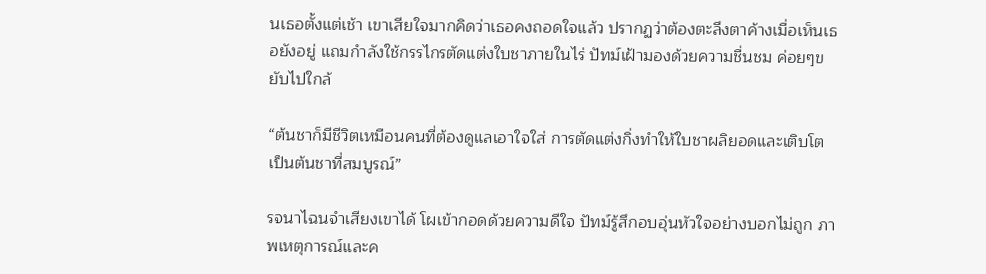นเธอตั้งแต่เช้า เขาเสียใจมากคิดว่าเธอคงถอดใจแล้ว ปรากฏว่าต้องตะลึงตาค้างเมื่อเห็นเธอยังอยู่ แถมกำลังใช้กรรไกรตัดแต่งใบชาภายในไร่ ปัทม์เฝ้ามองด้วยความชื่นชม ค่อยๆขยับไปใกล้

“ต้นชาก็มีชีวิตเหมือนคนที่ต้องดูแลเอาใจใส่ การตัดแต่งกิ่งทำให้ใบชาผลิยอดและเติบโตเป็นต้นชาที่สมบูรณ์”

รจนาไฉนจำเสียงเขาได้ โผเข้ากอดด้วยความดีใจ ปัทม์รู้สึกอบอุ่นหัวใจอย่างบอกไม่ถูก ภาพเหตุการณ์และค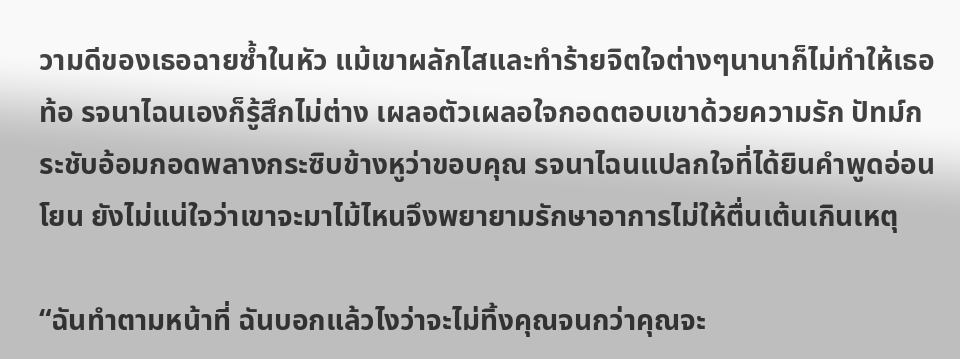วามดีของเธอฉายซ้ำในหัว แม้เขาผลักไสและทำร้ายจิตใจต่างๆนานาก็ไม่ทำให้เธอท้อ รจนาไฉนเองก็รู้สึกไม่ต่าง เผลอตัวเผลอใจกอดตอบเขาด้วยความรัก ปัทม์กระชับอ้อมกอดพลางกระซิบข้างหูว่าขอบคุณ รจนาไฉนแปลกใจที่ได้ยินคำพูดอ่อนโยน ยังไม่แน่ใจว่าเขาจะมาไม้ไหนจึงพยายามรักษาอาการไม่ให้ตื่นเต้นเกินเหตุ

“ฉันทำตามหน้าที่ ฉันบอกแล้วไงว่าจะไม่ทิ้งคุณจนกว่าคุณจะ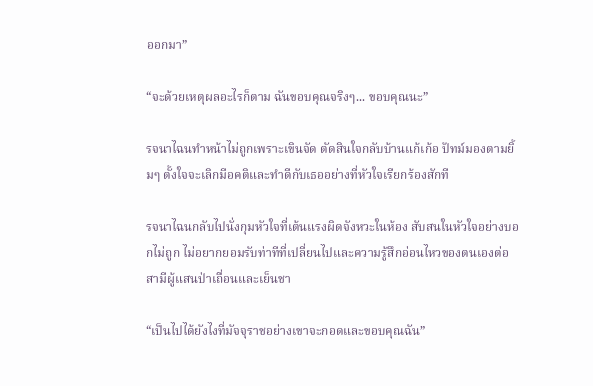ออกมา”

“จะด้วยเหตุผลอะไรก็ตาม ฉันขอบคุณจริงๆ... ขอบคุณนะ”

รจนาไฉนทำหน้าไม่ถูกเพราะเขินจัด ตัดสินใจกลับบ้านแก้เก้อ ปัทม์มองตามยิ้มๆ ตั้งใจจะเลิกมีอคติและทำดีกับเธออย่างที่หัวใจเรียกร้องสักที

รจนาไฉนกลับไปนั่งกุมหัวใจที่เต้นแรงผิดจังหวะในห้อง สับสนในหัวใจอย่างบอกไม่ถูก ไม่อยากยอมรับท่าทีที่เปลี่ยนไปและความรู้สึกอ่อนไหวของตนเองต่อสามีผู้แสนป่าเถื่อนและเย็นชา

“เป็นไปได้ยังไงที่มัจจุราชอย่างเขาจะกอดและขอบคุณฉัน”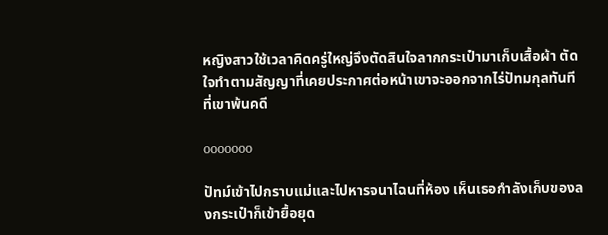หญิงสาวใช้เวลาคิดครู่ใหญ่จึงตัดสินใจลากกระเป๋ามาเก็บเสื้อผ้า ตัดใจทำตามสัญญาที่เคยประกาศต่อหน้าเขาจะออกจากไร่ปัทมกุลทันทีที่เขาพ้นคดี

ooooooo

ปัทม์เข้าไปกราบแม่และไปหารจนาไฉนที่ห้อง เห็นเธอกำลังเก็บของลงกระเป๋าก็เข้ายื้อยุด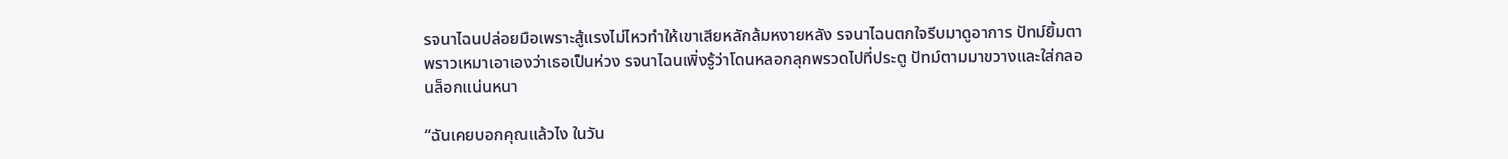รจนาไฉนปล่อยมือเพราะสู้แรงไม่ไหวทำให้เขาเสียหลักล้มหงายหลัง รจนาไฉนตกใจรีบมาดูอาการ ปัทม์ยิ้มตาพราวเหมาเอาเองว่าเธอเป็นห่วง รจนาไฉนเพิ่งรู้ว่าโดนหลอกลุกพรวดไปที่ประตู ปัทม์ตามมาขวางและใส่กลอนล็อกแน่นหนา

“ฉันเคยบอกคุณแล้วไง ในวัน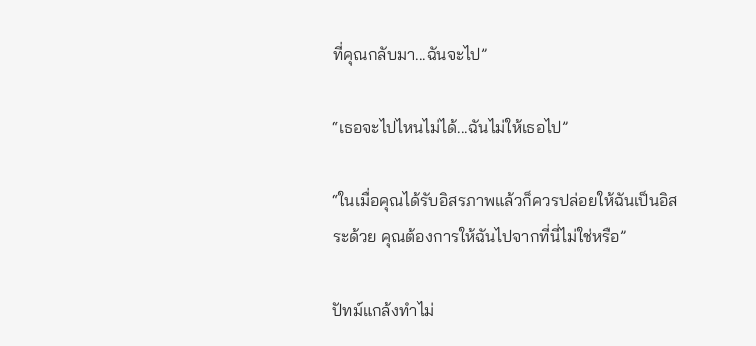ที่คุณกลับมา...ฉันจะไป”

“เธอจะไปไหนไม่ได้...ฉันไม่ให้เธอไป”

“ในเมื่อคุณได้รับอิสรภาพแล้วก็ควรปล่อยให้ฉันเป็นอิสระด้วย คุณต้องการให้ฉันไปจากที่นี่ไม่ใช่หรือ”

ปัทม์แกล้งทำไม่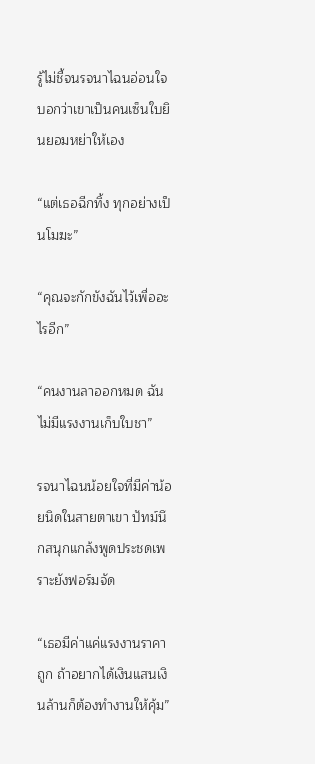รู้ไม่ชี้จนรจนาไฉนอ่อนใจ บอกว่าเขาเป็นคนเซ็นใบยินยอมหย่าให้เอง

“แต่เธอฉีกทิ้ง ทุกอย่างเป็นโมฆะ”

“คุณจะกักขังฉันไว้เพื่ออะไรอีก”

“คนงานลาออกหมด ฉันไม่มีแรงงานเก็บใบชา”

รจนาไฉนน้อยใจที่มีค่าน้อยนิดในสายตาเขา ปัทม์นึกสนุกแกล้งพูดประชดเพราะยังฟอร์มจัด

“เธอมีค่าแค่แรงงานราคาถูก ถ้าอยากได้เงินแสนเงินล้านก็ต้องทำงานให้คุ้ม”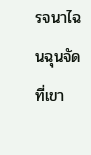รจนาไฉนฉุนจัดที่เขา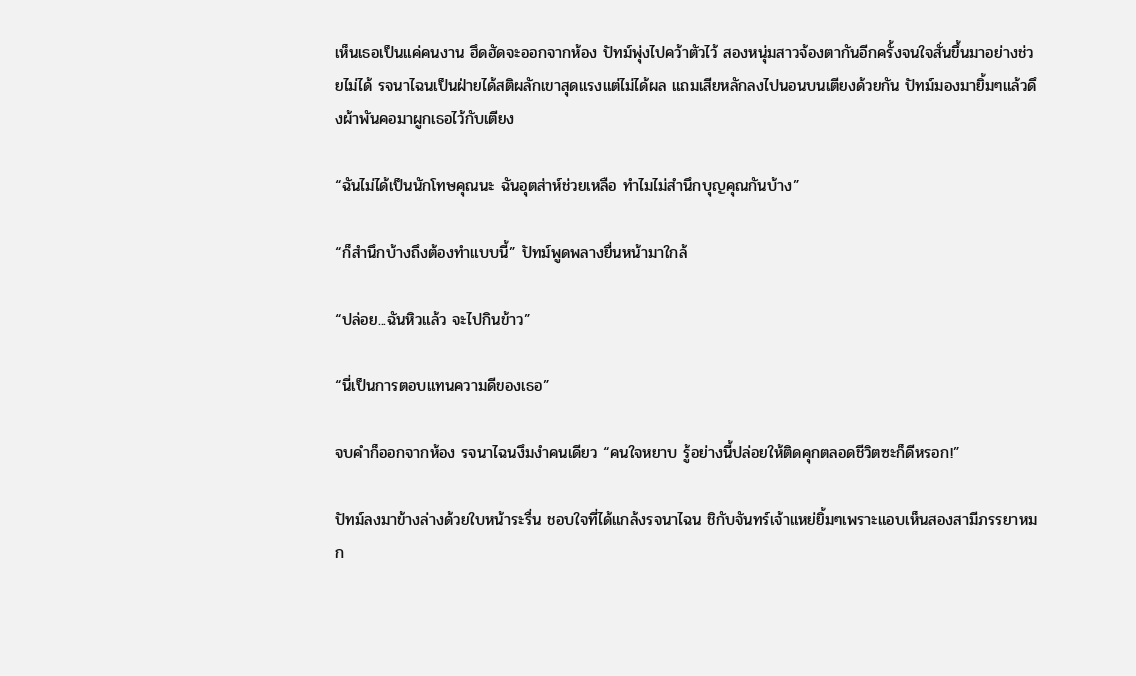เห็นเธอเป็นแค่คนงาน ฮึดฮัดจะออกจากห้อง ปัทม์พุ่งไปคว้าตัวไว้ สองหนุ่มสาวจ้องตากันอีกครั้งจนใจสั่นขึ้นมาอย่างช่วยไม่ได้ รจนาไฉนเป็นฝ่ายได้สติผลักเขาสุดแรงแต่ไม่ได้ผล แถมเสียหลักลงไปนอนบนเตียงด้วยกัน ปัทม์มองมายิ้มๆแล้วดึงผ้าพันคอมาผูกเธอไว้กับเตียง

“ฉันไม่ได้เป็นนักโทษคุณนะ ฉันอุตส่าห์ช่วยเหลือ ทำไมไม่สำนึกบุญคุณกันบ้าง”

“ก็สำนึกบ้างถึงต้องทำแบบนี้” ปัทม์พูดพลางยื่นหน้ามาใกล้

“ปล่อย...ฉันหิวแล้ว จะไปกินข้าว”

“นี่เป็นการตอบแทนความดีของเธอ”

จบคำก็ออกจากห้อง รจนาไฉนงึมงำคนเดียว “คนใจหยาบ รู้อย่างนี้ปล่อยให้ติดคุกตลอดชีวิตซะก็ดีหรอก!”

ปัทม์ลงมาข้างล่างด้วยใบหน้าระรื่น ชอบใจที่ได้แกล้งรจนาไฉน ชิกับจันทร์เจ้าแหย่ยิ้มๆเพราะแอบเห็นสองสามีภรรยาหมก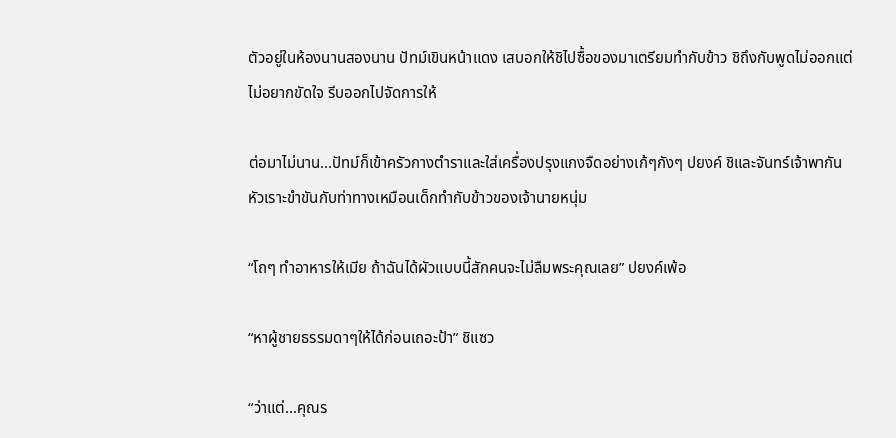ตัวอยู่ในห้องนานสองนาน ปัทม์เขินหน้าแดง เสบอกให้ชิไปซื้อของมาเตรียมทำกับข้าว ชิถึงกับพูดไม่ออกแต่ไม่อยากขัดใจ รีบออกไปจัดการให้

ต่อมาไม่นาน...ปัทม์ก็เข้าครัวกางตำราและใส่เครื่องปรุงแกงจืดอย่างเก้ๆกังๆ ปยงค์ ชิและจันทร์เจ้าพากันหัวเราะขำขันกับท่าทางเหมือนเด็กทำกับข้าวของเจ้านายหนุ่ม

“โถๆ ทำอาหารให้เมีย ถ้าฉันได้ผัวแบบนี้สักคนจะไม่ลืมพระคุณเลย” ปยงค์เพ้อ

“หาผู้ชายธรรมดาๆให้ได้ก่อนเถอะป้า” ชิแซว

“ว่าแต่...คุณร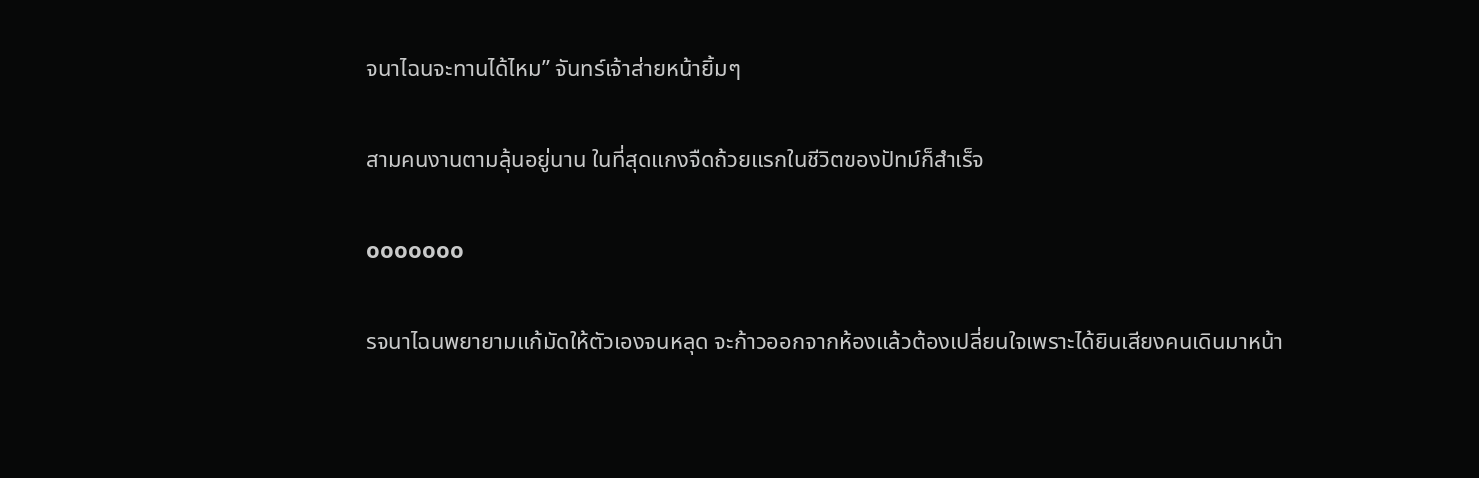จนาไฉนจะทานได้ไหม” จันทร์เจ้าส่ายหน้ายิ้มๆ

สามคนงานตามลุ้นอยู่นาน ในที่สุดแกงจืดถ้วยแรกในชีวิตของปัทม์ก็สำเร็จ

ooooooo

รจนาไฉนพยายามแก้มัดให้ตัวเองจนหลุด จะก้าวออกจากห้องแล้วต้องเปลี่ยนใจเพราะได้ยินเสียงคนเดินมาหน้า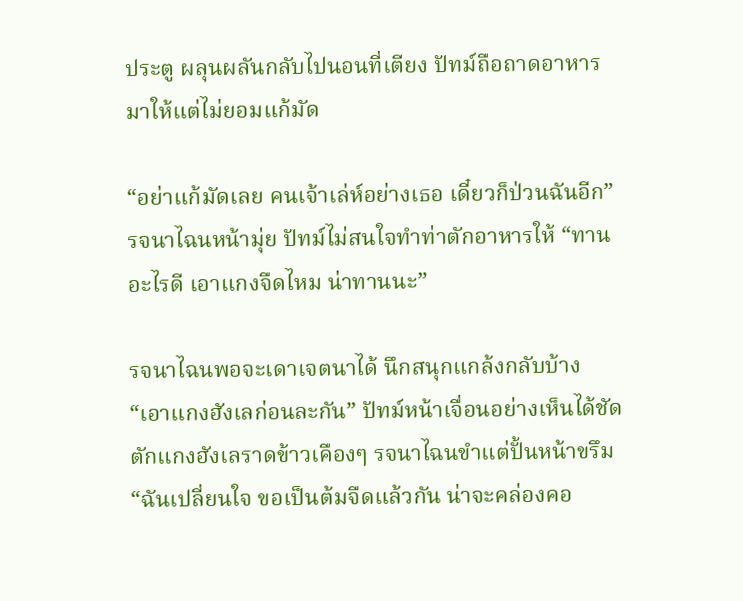ประตู ผลุนผลันกลับไปนอนที่เตียง ปัทม์ถือถาดอาหารมาให้แต่ไม่ยอมแก้มัด

“อย่าแก้มัดเลย คนเจ้าเล่ห์อย่างเธอ เดี๋ยวก็ป่วนฉันอีก” รจนาไฉนหน้ามุ่ย ปัทม์ไม่สนใจทำท่าตักอาหารให้ “ทานอะไรดี เอาแกงจืดไหม น่าทานนะ”

รจนาไฉนพอจะเดาเจตนาได้ นึกสนุกแกล้งกลับบ้าง “เอาแกงฮังเลก่อนละกัน” ปัทม์หน้าเจื่อนอย่างเห็นได้ชัด ตักแกงฮังเลราดข้าวเคืองๆ รจนาไฉนขำแต่ปั้นหน้าขรึม “ฉันเปลี่ยนใจ ขอเป็นต้มจืดแล้วกัน น่าจะคล่องคอ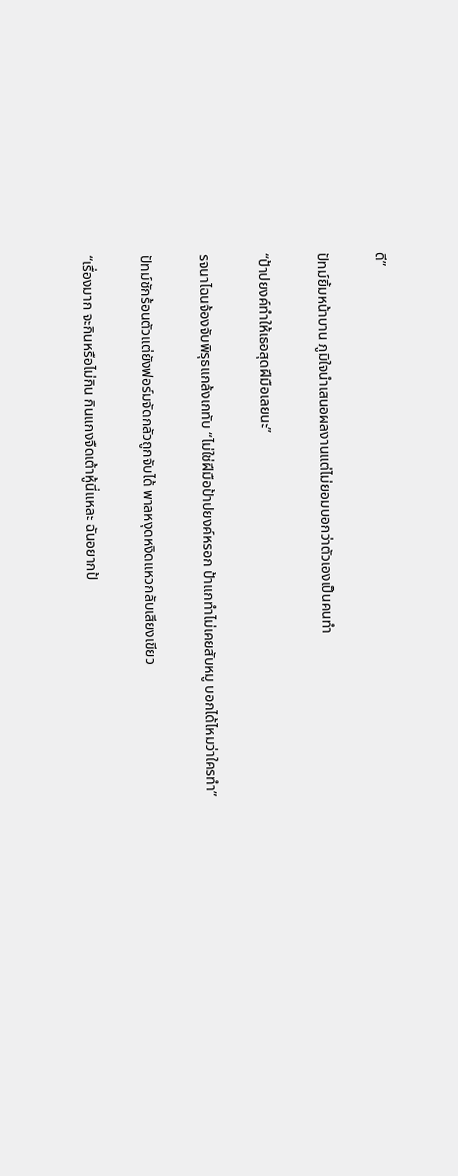ดี”

ปัทม์ยิ้มหน้าบาน ภูมิใจนำเสนอผลงานแต่ไม่ยอมบอกว่าตัวเองเป็นคนทำ

“ป้าปยงค์ทำให้เธอสุดฝีมือเลยนะ”

รจนาไฉนจ้องจับพิรุธแกล้งเกทับ “ไม่ใช่ฝีมือป้าปยงค์หรอก ป้าแกทำไม่เคยสับหมู บอกได้ไหมว่าใครทำ”

ปัทม์ชักร้อนตัวแต่ยังฟอร์มจัดกลัวถูกจับได้ พาลหงุดหงิดแหวกลับเสียงเขียว

“เรื่องมาก จะกินหรือไม่กิน กินแกงจืดเต้าหู้นี่แหละ ฉันอยากป้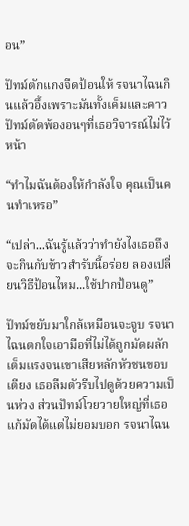อน”

ปัทม์ตักแกงจืดป้อนให้ รจนาไฉนกินแล้วอึ้งเพราะมันทั้งเค็มและคาว ปัทม์ตัดพ้องอนๆที่เธอวิจารณ์ไม่ไว้หน้า

“ทำไมฉันต้องให้กำลังใจ คุณเป็นคนทำเหรอ”

“เปล่า...ฉันรู้แล้วว่าทำยังไงเธอถึงจะกินกับข้าวสำรับนี้อร่อย ลองเปลี่ยนวิธีป้อนไหม...ใช้ปากป้อนดู”

ปัทม์ขยับมาใกล้เหมือนจะจูบ รจนาไฉนตกใจเอามือที่ไม่ได้ถูกมัดผลักเต็มแรงจนเขาเสียหลักหัวชนขอบเตียง เธอลืมตัวรีบไปดูด้วยความเป็นห่วง ส่วนปัทม์โวยวายใหญ่ที่เธอแก้มัดได้แต่ไม่ยอมบอก รจนาไฉน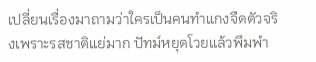เปลี่ยนเรื่องมาถามว่าใครเป็นคนทำแกงจืดตัวจริงเพราะรสชาติแย่มาก ปัทม์หยุดโวยแล้วพึมพำ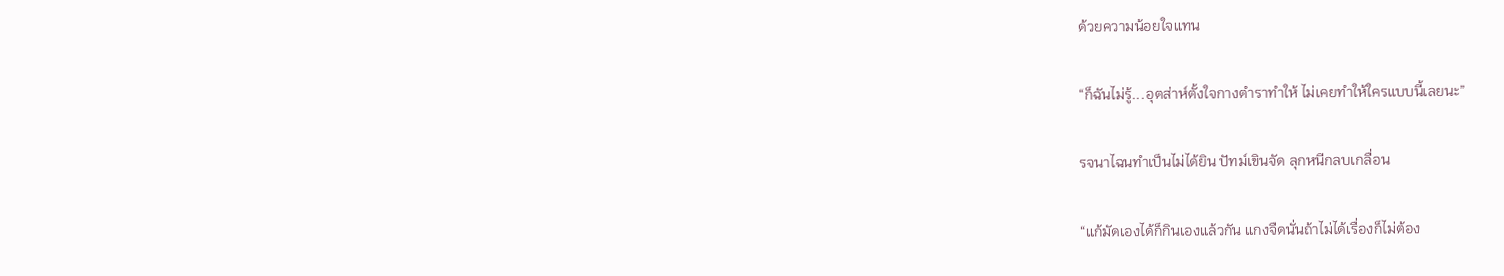ด้วยความน้อยใจแทน

“ก็ฉันไม่รู้...อุตส่าห์ตั้งใจกางตำราทำให้ ไม่เคยทำให้ใครแบบนี้เลยนะ”

รจนาไฉนทำเป็นไม่ได้ยิน ปัทม์เขินจัด ลุกหนีกลบเกลื่อน

“แก้มัดเองได้ก็กินเองแล้วกัน แกงจืดนั่นถ้าไม่ได้เรื่องก็ไม่ต้อง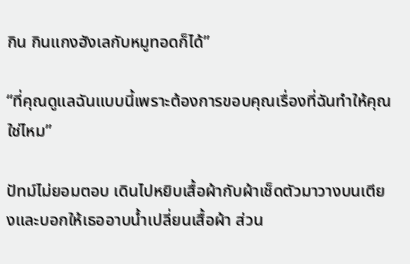กิน กินแกงฮังเลกับหมูทอดก็ได้”

“ที่คุณดูแลฉันแบบนี้เพราะต้องการขอบคุณเรื่องที่ฉันทำให้คุณใช่ไหม”

ปัทม์ไม่ยอมตอบ เดินไปหยิบเสื้อผ้ากับผ้าเช็ดตัวมาวางบนเตียงและบอกให้เธออาบน้ำเปลี่ยนเสื้อผ้า ส่วน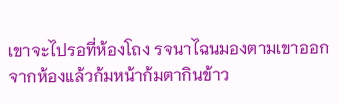เขาจะไปรอที่ห้องโถง รจนาไฉนมองตามเขาออกจากห้องแล้วก้มหน้าก้มตากินข้าว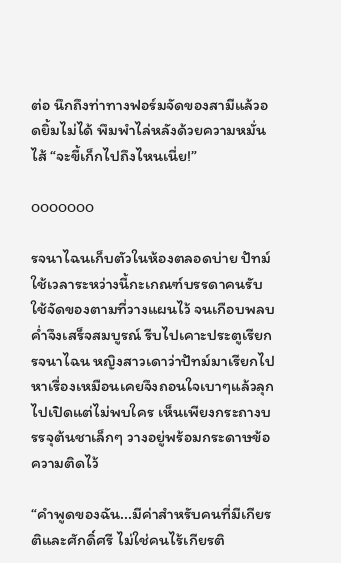ต่อ นึกถึงท่าทางฟอร์มจัดของสามีแล้วอดยิ้มไม่ได้ พึมพำไล่หลังด้วยความหมั่นไส้ “จะขี้เก็กไปถึงไหนเนี่ย!”

ooooooo

รจนาไฉนเก็บตัวในห้องตลอดบ่าย ปัทม์ใช้เวลาระหว่างนี้กะเกณฑ์บรรดาคนรับใช้จัดของตามที่วางแผนไว้ จนเกือบพลบค่ำจึงเสร็จสมบูรณ์ รีบไปเคาะประตูเรียกรจนาไฉน หญิงสาวเดาว่าปัทม์มาเรียกไปหาเรื่องเหมือนเคยจึงถอนใจเบาๆแล้วลุกไปเปิดแต่ไม่พบใคร เห็นเพียงกระถางบรรจุต้นชาเล็กๆ วางอยู่พร้อมกระดาษข้อความติดไว้

“คำพูดของฉัน...มีค่าสำหรับคนที่มีเกียรติและศักดิ์ศรี ไม่ใช่คนไร้เกียรติ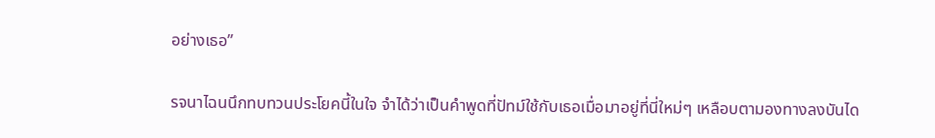อย่างเธอ”

รจนาไฉนนึกทบทวนประโยคนี้ในใจ จำได้ว่าเป็นคำพูดที่ปัทม์ใช้กับเธอเมื่อมาอยู่ที่นี่ใหม่ๆ เหลือบตามองทางลงบันได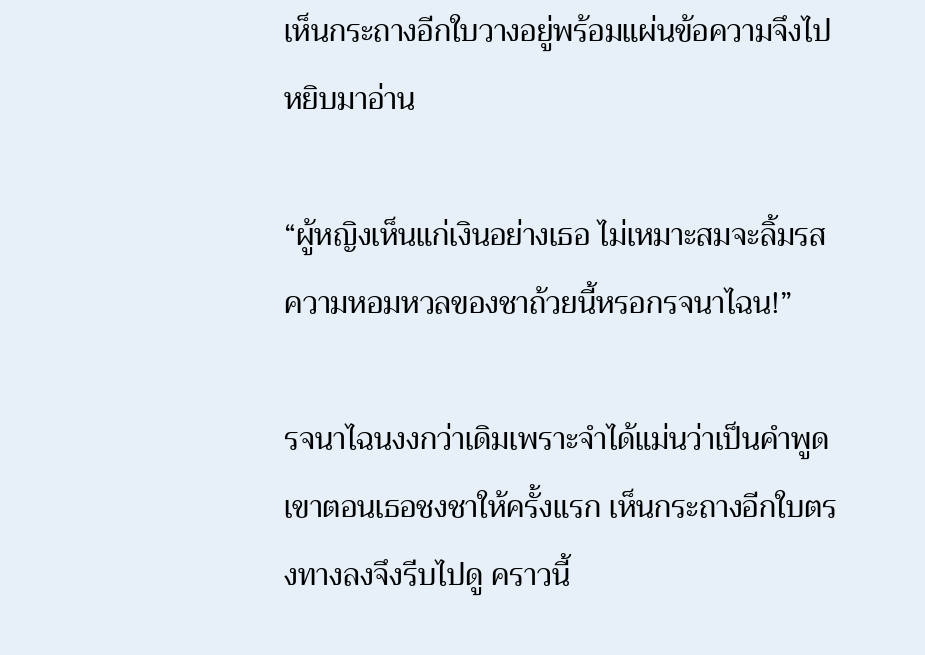เห็นกระถางอีกใบวางอยู่พร้อมแผ่นข้อความจึงไปหยิบมาอ่าน

“ผู้หญิงเห็นแก่เงินอย่างเธอ ไม่เหมาะสมจะลิ้มรสความหอมหวลของชาถ้วยนี้หรอกรจนาไฉน!”

รจนาไฉนงงกว่าเดิมเพราะจำได้แม่นว่าเป็นคำพูดเขาตอนเธอชงชาให้ครั้งแรก เห็นกระถางอีกใบตรงทางลงจึงรีบไปดู คราวนี้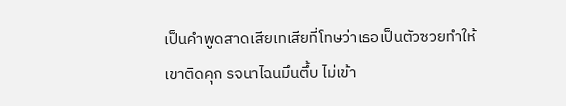เป็นคำพูดสาดเสียเทเสียที่โทษว่าเธอเป็นตัวซวยทำให้เขาติดคุก รจนาไฉนมึนตึ้บ ไม่เข้า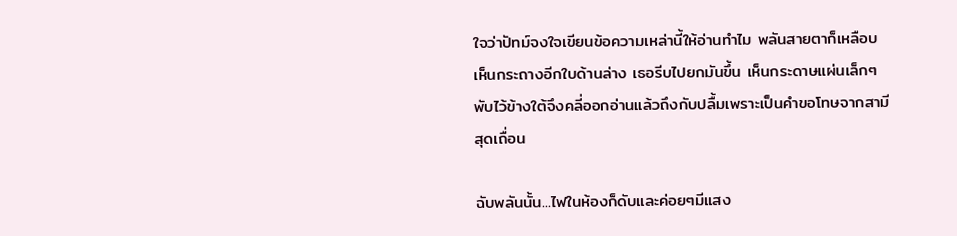ใจว่าปัทม์จงใจเขียนข้อความเหล่านี้ให้อ่านทำไม พลันสายตาก็เหลือบเห็นกระถางอีกใบด้านล่าง เธอรีบไปยกมันขึ้น เห็นกระดาษแผ่นเล็กๆพับไว้ข้างใต้จึงคลี่ออกอ่านแล้วถึงกับปลื้มเพราะเป็นคำขอโทษจากสามีสุดเถื่อน

ฉับพลันนั้น...ไฟในห้องก็ดับและค่อยๆมีแสง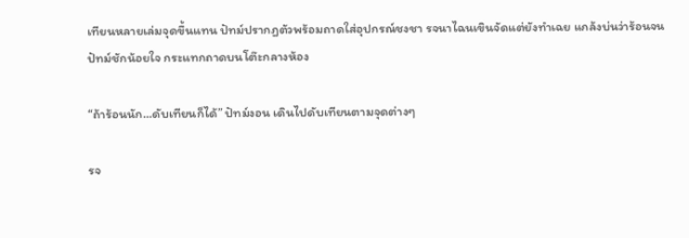เทียนหลายเล่มจุดขึ้นแทน ปัทม์ปรากฏตัวพร้อมถาดใส่อุปกรณ์ชงชา รจนาไฉนเขินจัดแต่ยังทำเฉย แกล้งบ่นว่าร้อนจนปัทม์ชักน้อยใจ กระแทกถาดบนโต๊ะกลางห้อง

“ถ้าร้อนนัก...ดับเทียนก็ได้” ปัทม์งอน เดินไปดับเทียนตามจุดต่างๆ

รจ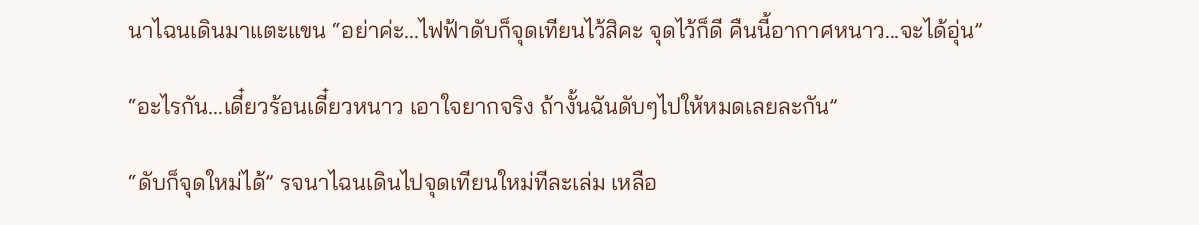นาไฉนเดินมาแตะแขน “อย่าค่ะ...ไฟฟ้าดับก็จุดเทียนไว้สิคะ จุดไว้ก็ดี คืนนี้อากาศหนาว...จะได้อุ่น”

“อะไรกัน...เดี๋ยวร้อนเดี๋ยวหนาว เอาใจยากจริง ถ้างั้นฉันดับๆไปให้หมดเลยละกัน”

“ดับก็จุดใหม่ได้” รจนาไฉนเดินไปจุดเทียนใหม่ทีละเล่ม เหลือ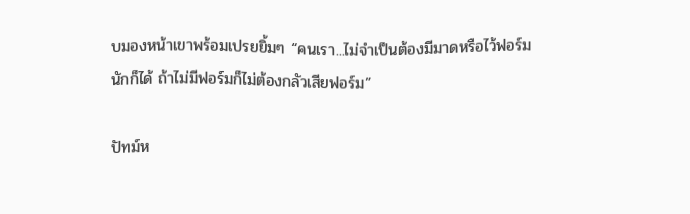บมองหน้าเขาพร้อมเปรยยิ้มๆ “คนเรา...ไม่จำเป็นต้องมีมาดหรือไว้ฟอร์มนักก็ได้ ถ้าไม่มีฟอร์มก็ไม่ต้องกลัวเสียฟอร์ม”

ปัทม์ห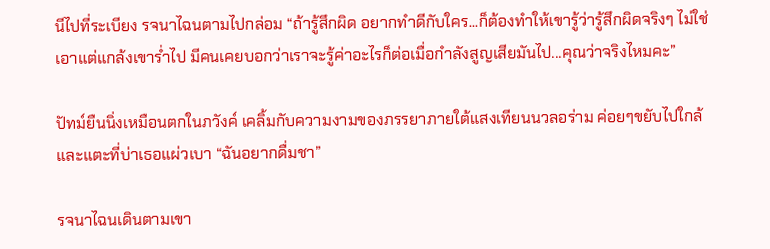นีไปที่ระเบียง รจนาไฉนตามไปกล่อม “ถ้ารู้สึกผิด อยากทำดีกับใคร...ก็ต้องทำให้เขารู้ว่ารู้สึกผิดจริงๆ ไม่ใช่เอาแต่แกล้งเขาร่ำไป มีคนเคยบอกว่าเราจะรู้ค่าอะไรก็ต่อเมื่อกำลังสูญเสียมันไป...คุณว่าจริงไหมคะ”

ปัทม์ยืนนิ่งเหมือนตกในภวังค์ เคลิ้มกับความงามของภรรยาภายใต้แสงเทียนนวลอร่าม ค่อยๆขยับไปใกล้และแตะที่บ่าเธอแผ่วเบา “ฉันอยากดื่มชา”

รจนาไฉนเดินตามเขา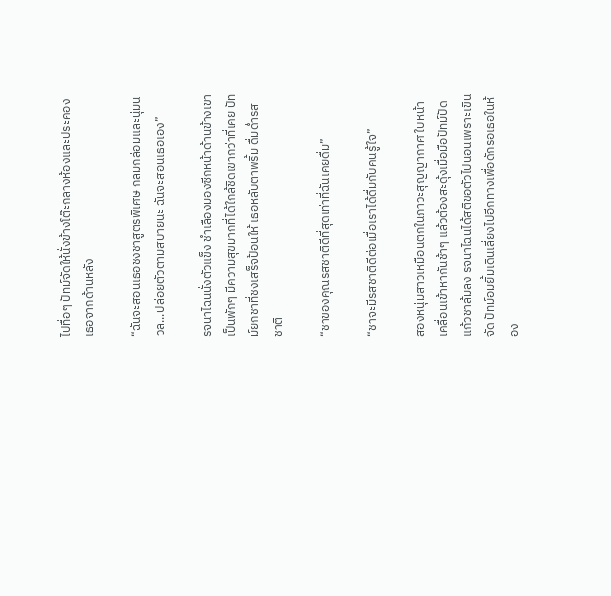ไปทื่อๆ ปัทม์จัดให้นั่งข้างโต๊ะกลางห้องและประคองเธอจากด้านหลัง

“ฉันจะสอนเธอชงชาสูตรพิเศษ กลมกล่อมและนุ่มนวล...ปล่อยตัวตามสบายนะ ฉันจะสอนเธอเอง”

รจนาไฉนนั่งตัวแข็ง ชำเลืองมองซีกหน้าด้านข้างเขาเป็นพักๆ มีความสุขมากที่ได้ใกล้ชิดเขากว่าที่เคย ปัทม์ยกชาที่ชงเสร็จป้อนให้ เธอหลับตาพริ้ม ดื่มด่ำรสชาติ

“ชาของคุณรสชาติดีที่สุดเท่าที่ฉันเคยดื่ม”

“ชาจะมีรสชาติดีต่อเมื่อเราได้ดื่มกับคนรู้ใจ”

สองหนุ่มสาวเหมือนตกในภาวะสุญญากาศ ใบหน้าเคลื่อนเข้าหากันช้าๆ แล้วต้องสะดุ้งเมื่อมือปัทม์ปัดแก้วชาล้มลง รจนาไฉนได้สติขอตัวไปนอนเพราะเขินจัด ปัทม์อมยิ้มเดินเลี่ยงไปอีกทางเพื่อดักรอเธอในห้อง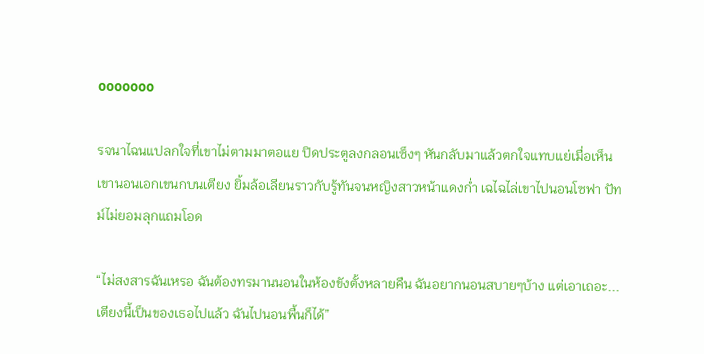ooooooo

รจนาไฉนแปลกใจที่เขาไม่ตามมาตอแย ปิดประตูลงกลอนเซ็งๆ หันกลับมาแล้วตกใจแทบแย่เมื่อเห็นเขานอนเอกเขนกบนเตียง ยิ้มล้อเลียนราวกับรู้ทันจนหญิงสาวหน้าแดงก่ำ เฉไฉไล่เขาไปนอนโซฟา ปัทม์ไม่ยอมลุกแถมโอด

“ไม่สงสารฉันเหรอ ฉันต้องทรมานนอนในห้องขังตั้งหลายคืน ฉันอยากนอนสบายๆบ้าง แต่เอาเถอะ...เตียงนี้เป็นของเธอไปแล้ว ฉันไปนอนพื้นก็ได้”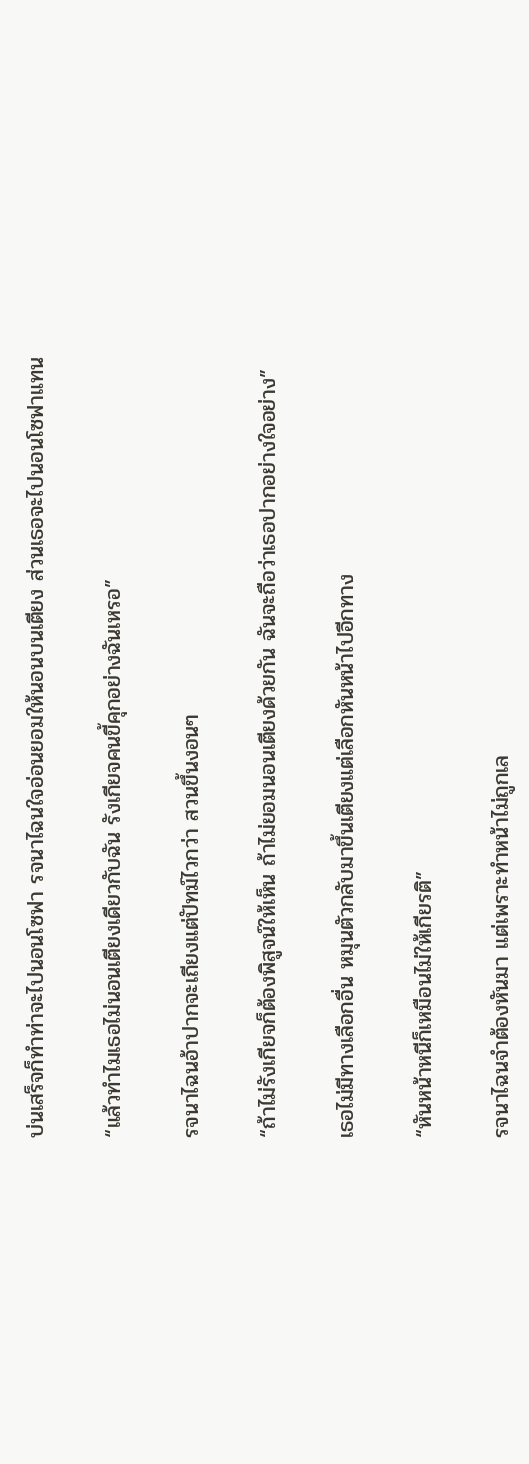บ่นเสร็จก็ทำท่าจะไปนอนโซฟา รจนาไฉนใจอ่อนยอมให้นอนบนเตียง ส่วนเธอจะไปนอนโซฟาแทน

“แล้วทำไมเธอไม่นอนเตียงเดียวกับฉัน รังเกียจคนขี้คุกอย่างฉันเหรอ”

รจนาไฉนอ้าปากจะเถียงแต่ปัทม์ไวกว่า สวนขึ้นงอนๆ

“ถ้าไม่รังเกียจก็ต้องพิสูจน์ให้เห็น ถ้าไม่ยอมนอนเตียงด้วยกัน ฉันจะถือว่าเธอปากอย่างใจอย่าง”

เธอไม่มีทางเลือกอื่น หมุนตัวกลับมาขึ้นเตียงแต่เลือกหันหน้าไปอีกทาง

“หันหน้าหนีก็เหมือนไม่ให้เกียรติ”

รจนาไฉนจำต้องหันมา แต่เพราะทำหน้าไม่ถูกเล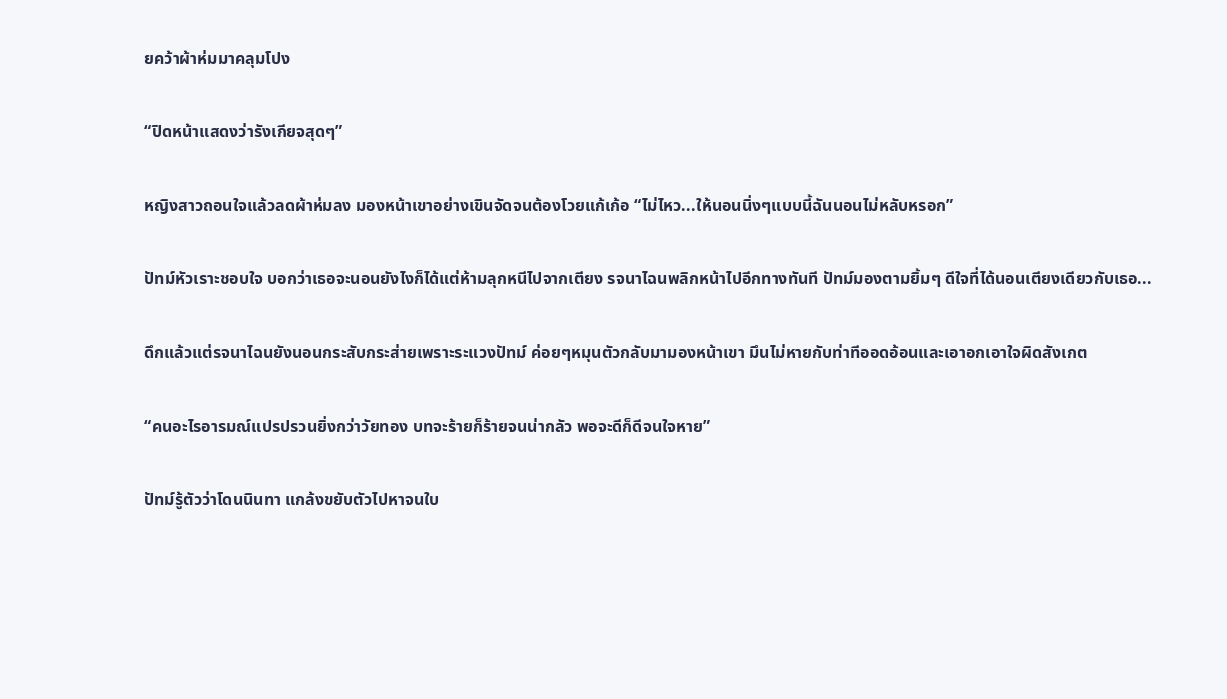ยคว้าผ้าห่มมาคลุมโปง

“ปิดหน้าแสดงว่ารังเกียจสุดๆ”

หญิงสาวถอนใจแล้วลดผ้าห่มลง มองหน้าเขาอย่างเขินจัดจนต้องโวยแก้เก้อ “ไม่ไหว...ให้นอนนิ่งๆแบบนี้ฉันนอนไม่หลับหรอก”

ปัทม์หัวเราะชอบใจ บอกว่าเธอจะนอนยังไงก็ได้แต่ห้ามลุกหนีไปจากเตียง รจนาไฉนพลิกหน้าไปอีกทางทันที ปัทม์มองตามยิ้มๆ ดีใจที่ได้นอนเตียงเดียวกับเธอ...

ดึกแล้วแต่รจนาไฉนยังนอนกระสับกระส่ายเพราะระแวงปัทม์ ค่อยๆหมุนตัวกลับมามองหน้าเขา มึนไม่หายกับท่าทีออดอ้อนและเอาอกเอาใจผิดสังเกต

“คนอะไรอารมณ์แปรปรวนยิ่งกว่าวัยทอง บทจะร้ายก็ร้ายจนน่ากลัว พอจะดีก็ดีจนใจหาย”

ปัทม์รู้ตัวว่าโดนนินทา แกล้งขยับตัวไปหาจนใบ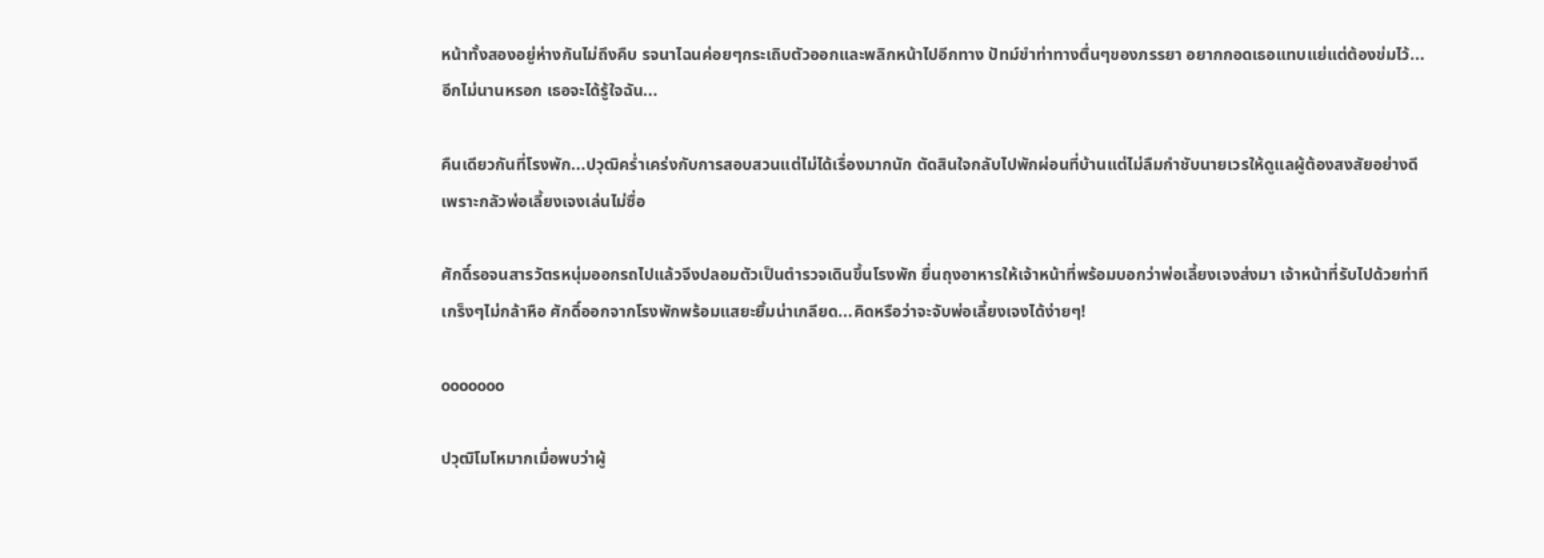หน้าทั้งสองอยู่ห่างกันไม่ถึงคืบ รจนาไฉนค่อยๆกระเถิบตัวออกและพลิกหน้าไปอีกทาง ปัทม์ขำท่าทางตื่นๆของภรรยา อยากกอดเธอแทบแย่แต่ต้องข่มไว้...อีกไม่นานหรอก เธอจะได้รู้ใจฉัน...

คืนเดียวกันที่โรงพัก...ปวุฒิคร่ำเคร่งกับการสอบสวนแต่ไม่ได้เรื่องมากนัก ตัดสินใจกลับไปพักผ่อนที่บ้านแต่ไม่ลืมกำชับนายเวรให้ดูแลผู้ต้องสงสัยอย่างดีเพราะกลัวพ่อเลี้ยงเจงเล่นไม่ซื่อ

ศักดิ์รอจนสารวัตรหนุ่มออกรถไปแล้วจึงปลอมตัวเป็นตำรวจเดินขึ้นโรงพัก ยื่นถุงอาหารให้เจ้าหน้าที่พร้อมบอกว่าพ่อเลี้ยงเจงส่งมา เจ้าหน้าที่รับไปด้วยท่าทีเกร็งๆไม่กล้าหือ ศักดิ์ออกจากโรงพักพร้อมแสยะยิ้มน่าเกลียด...คิดหรือว่าจะจับพ่อเลี้ยงเจงได้ง่ายๆ!

ooooooo

ปวุฒิโมโหมากเมื่อพบว่าผู้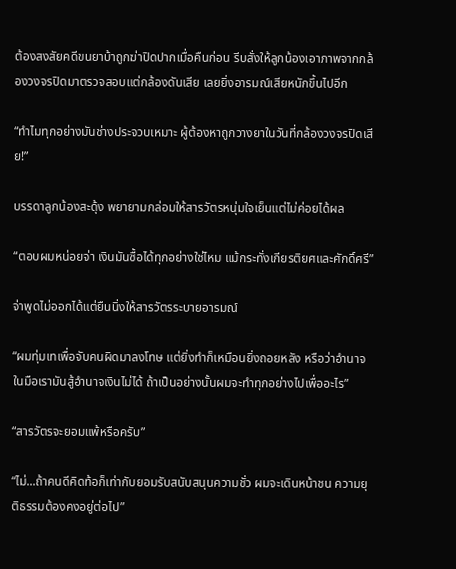ต้องสงสัยคดีขนยาบ้าถูกฆ่าปิดปากเมื่อคืนก่อน รีบสั่งให้ลูกน้องเอาภาพจากกล้องวงจรปิดมาตรวจสอบแต่กล้องดันเสีย เลยยิ่งอารมณ์เสียหนักขึ้นไปอีก

“ทำไมทุกอย่างมันช่างประจวบเหมาะ ผู้ต้องหาถูกวางยาในวันที่กล้องวงจรปิดเสีย!”

บรรดาลูกน้องสะดุ้ง พยายามกล่อมให้สารวัตรหนุ่มใจเย็นแต่ไม่ค่อยได้ผล

“ตอบผมหน่อยจ่า เงินมันซื้อได้ทุกอย่างใช่ไหม แม้กระทั่งเกียรติยศและศักดิ์ศรี”

จ่าพูดไม่ออกได้แต่ยืนนิ่งให้สารวัตรระบายอารมณ์

“ผมทุ่มเทเพื่อจับคนผิดมาลงโทษ แต่ยิ่งทำก็เหมือนยิ่งถอยหลัง หรือว่าอำนาจในมือเรามันสู้อำนาจเงินไม่ได้ ถ้าเป็นอย่างนั้นผมจะทำทุกอย่างไปเพื่ออะไร”

“สารวัตรจะยอมแพ้หรือครับ”

“ไม่...ถ้าคนดีคิดท้อก็เท่ากับยอมรับสนับสนุนความชั่ว ผมจะเดินหน้าชน ความยุติธรรมต้องคงอยู่ต่อไป”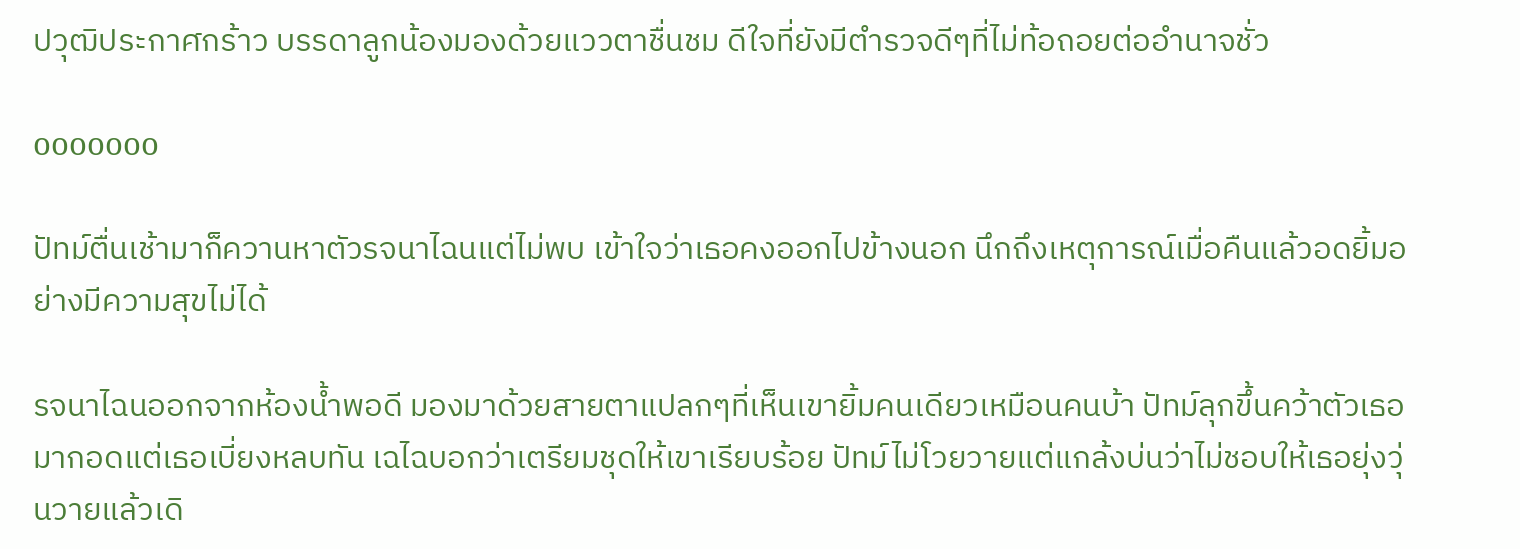ปวุฒิประกาศกร้าว บรรดาลูกน้องมองด้วยแววตาชื่นชม ดีใจที่ยังมีตำรวจดีๆที่ไม่ท้อถอยต่ออำนาจชั่ว

ooooooo

ปัทม์ตื่นเช้ามาก็ควานหาตัวรจนาไฉนแต่ไม่พบ เข้าใจว่าเธอคงออกไปข้างนอก นึกถึงเหตุการณ์เมื่อคืนแล้วอดยิ้มอย่างมีความสุขไม่ได้

รจนาไฉนออกจากห้องน้ำพอดี มองมาด้วยสายตาแปลกๆที่เห็นเขายิ้มคนเดียวเหมือนคนบ้า ปัทม์ลุกขึ้นคว้าตัวเธอมากอดแต่เธอเบี่ยงหลบทัน เฉไฉบอกว่าเตรียมชุดให้เขาเรียบร้อย ปัทม์ไม่โวยวายแต่แกล้งบ่นว่าไม่ชอบให้เธอยุ่งวุ่นวายแล้วเดิ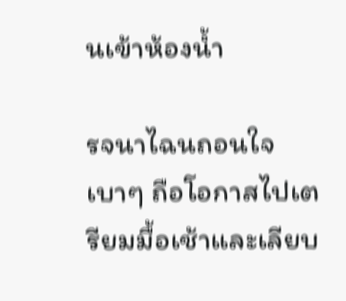นเข้าห้องน้ำ

รจนาไฉนถอนใจเบาๆ ถือโอกาสไปเตรียมมื้อเช้าและเลียบ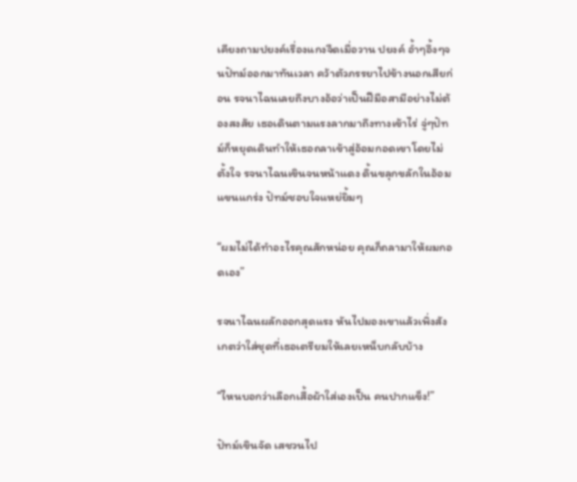เคียงถามปยงค์เรื่องแกงจืดเมื่อวาน ปยงค์ อ้ำๆอึ้งๆจนปัทม์ออกมาทันเวลา คว้าตัวภรรยาไปข้างนอกเสียก่อน รจนาไฉนเลยถึงบางอ้อว่าเป็นฝีมือสามีอย่างไม่ต้องสงสัย เธอเดินตามแรงลากมาถึงทางเข้าไร่ จู่ๆปัทม์ก็หยุดเดินทำให้เธอถลาเข้าสู่อ้อมกอดเขาโดยไม่ตั้งใจ รจนาไฉนเขินจนหน้าแดง ดิ้นขลุกขลักในอ้อมแขนแกร่ง ปัทม์ชอบใจแหย่ยิ้มๆ

“ผมไม่ได้ทำอะไรคุณสักหน่อย คุณก็ถลามาให้ผมกอดเอง”

รจนาไฉนผลักออกสุดแรง หันไปมองเขาแล้วเพิ่งสังเกตว่าใส่ชุดที่เธอเตรียมให้เลยเหน็บกลับบ้าง

“ไหนบอกว่าเลือกเสื้อผ้าใส่เองเป็น คนปากแข็ง!”

ปัทม์เขินจัด เสชวนไป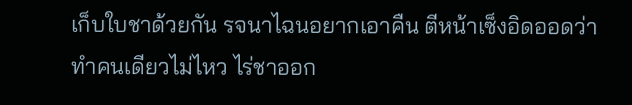เก็บใบชาด้วยกัน รจนาไฉนอยากเอาคืน ตีหน้าเซ็งอิดออดว่าทำคนเดียวไม่ไหว ไร่ชาออก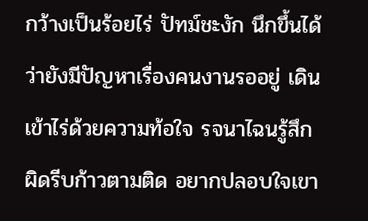กว้างเป็นร้อยไร่ ปัทม์ชะงัก นึกขึ้นได้ว่ายังมีปัญหาเรื่องคนงานรออยู่ เดินเข้าไร่ด้วยความท้อใจ รจนาไฉนรู้สึกผิดรีบก้าวตามติด อยากปลอบใจเขา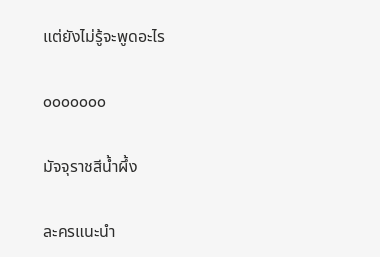แต่ยังไม่รู้จะพูดอะไร

ooooooo

มัจจุราชสีน้ำผึ้ง

ละครแนะนำ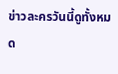ข่าวละครวันนี้ดูทั้งหมด